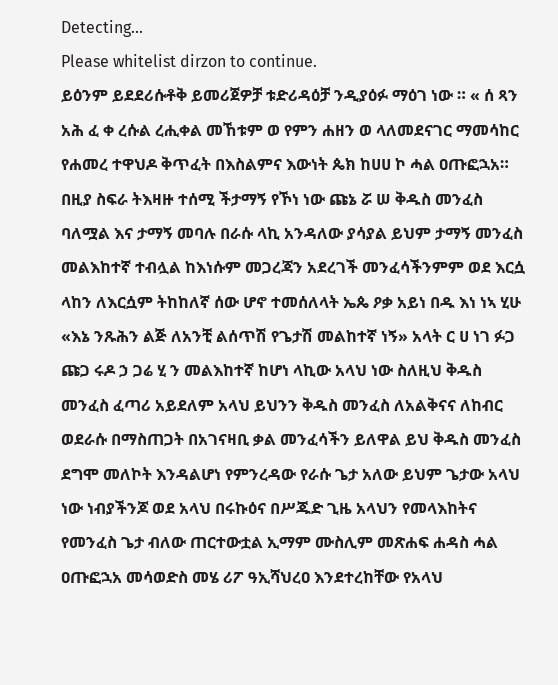Detecting...
Please whitelist dirzon to continue.
ይዕንም ይደደሪሱቶቅ ይመሪጀዎቻ ቱድሪዳዕቻ ንዲያዕፉ ማዕገ ነው ። « ሰ ጻን አሕ ፈ ቀ ረሱል ረሒቀል መኸቱም ወ የምን ሐዘን ወ ላለመደናገር ማመሳከር የሐመረ ተዋህዶ ቅጥፈት በእስልምና እውነት ጴክ ከሀሀ ኮ ሓል ዐጡፎኋአ።
በዚያ ስፍራ ትእዛዙ ተሰሚ ችታማኝ የኾነ ነው ጩኔ ሯ ሠ ቅዱስ መንፈስ ባለሟል እና ታማኝ መባሉ በራሱ ላኪ አንዳለው ያሳያል ይህም ታማኝ መንፈስ መልእከተኛ ተብሏል ከእነሱም መጋረጃን አደረገች መንፈሳችንምም ወደ እርሷ ላከን ለእርሷም ትከከለኛ ሰው ሆኖ ተመሰለላት ኤጴ ዖቃ አይነ በዱ እነ ነኣ ሂሁ «እኔ ንጹሕን ልጅ ለአንቺ ልሰጥሽ የጌታሽ መልከተኛ ነኝ» አላት ር ሀ ነገ ፉጋ ጩጋ ሩዶ ኃ ጋሬ ሂ ን መልእከተኛ ከሆነ ላኪው አላህ ነው ስለዚህ ቅዱስ መንፈስ ፈጣሪ አይደለም አላህ ይህንን ቅዱስ መንፈስ ለአልቅናና ለከብር ወደራሱ በማስጠጋት በአገናዛቢ ቃል መንፈሳችን ይለዋል ይህ ቅዱስ መንፈስ ደግሞ መለኮት እንዳልሆነ የምንረዳው የራሱ ጌታ አለው ይህም ጌታው አላህ ነው ነብያችንጆ ወደ አላህ በሩኩዕና በሥጁድ ጊዜ አላህን የመላእከትና የመንፈስ ጌታ ብለው ጠርተውቷል ኢማም ሙስሊም መጽሐፍ ሐዳስ ሓል ዐጡፎኋአ መሳወድስ መሄ ሪፖ ዓኢሻህረዐ እንደተረከቸው የአላህ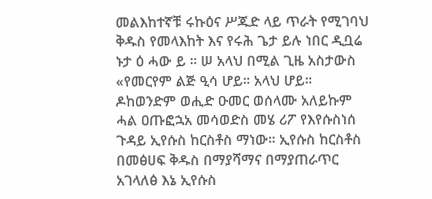መልእከተኛቹ ሩኩዕና ሥጁድ ላይ ጥራት የሚገባህ ቅዱስ የመላእከት እና የሩሕ ጌታ ይሉ ነበር ዲቧሬ ኑታ ዕ ሓው ይ ። ሠ አላህ በሚል ጊዜ አስታውስ «የመርየም ልጅ ዒሳ ሆይ። አላህ ሆይ። ዶከወንድም ወሒድ ዑመር ወሰላሙ አለይኩም ሓል ዐጡፎኋአ መሳወድስ መሄ ሪፖ የእየሱስነሰ ጉዳይ ኢየሱስ ከርስቶስ ማነው። ኢየሱስ ከርስቶስ በመፅሀፍ ቅዱስ በማያሻማና በማያጠራጥር አገላለፅ እኔ ኢየሱስ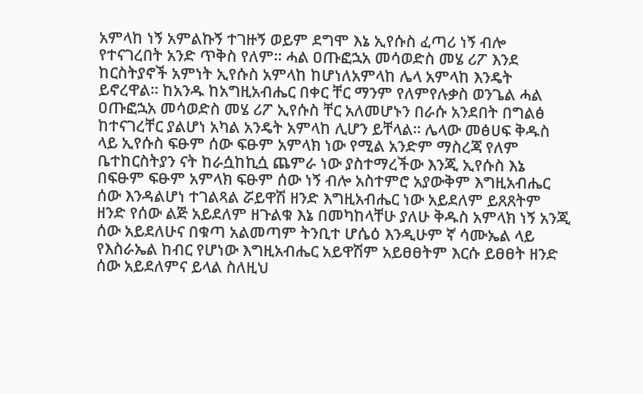አምላከ ነኝ አምልኩኝ ተገዙኝ ወይም ደግሞ እኔ ኢየሱስ ፈጣሪ ነኝ ብሎ የተናገረበት አንድ ጥቅስ የለም። ሓል ዐጡፎኋአ መሳወድስ መሄ ሪፖ እንደ ከርስትያኖች አምነት ኢየሱስ አምላከ ከሆነለአምላከ ሌላ አምላከ እንዴት ይኖረዋል። ከአንዱ ከአግዚአብሔር በቀር ቸር ማንም የለምየሉቃስ ወንጌል ሓል ዐጡፎኋአ መሳወድስ መሄ ሪፖ ኢየሱስ ቸር አለመሆኑን በራሱ አንደበት በግልፅ ከተናገረቸር ያልሆነ አካል አንዴት አምላከ ሊሆን ይቸላል። ሌላው መፅሀፍ ቅዱስ ላይ ኢየሱስ ፍፁም ሰው ፍፁም አምላክ ነው የሚል አንድም ማስረጃ የለም ቤተከርስትያን ናት ከራሷከኪሷ ጨምራ ነው ያስተማረችው እንጂ ኢየሱስ እኔ በፍፁም ፍፁም አምላክ ፍፁም ሰው ነኝ ብሎ አስተምሮ አያውቅም እግዚአብሔር ሰው እንዳልሆነ ተገልጻል ሯይዋሽ ዘንድ እግዚአብሔር ነው አይደለም ይጸጸትም ዘንድ የሰው ልጅ አይደለም ዘጉልቁ እኔ በመካከላቸሁ ያለሁ ቅዱስ አምላክ ነኝ አንጂ ሰው አይደለሁና በቁጣ አልመጣም ትንቢተ ሆሴዕ እንዲሁም ኛ ሳሙኤል ላይ የእስራኤል ከብር የሆነው እግዚአብሔር አይዋሽም አይፀፀትም እርሱ ይፀፀት ዘንድ ሰው አይደለምና ይላል ስለዚህ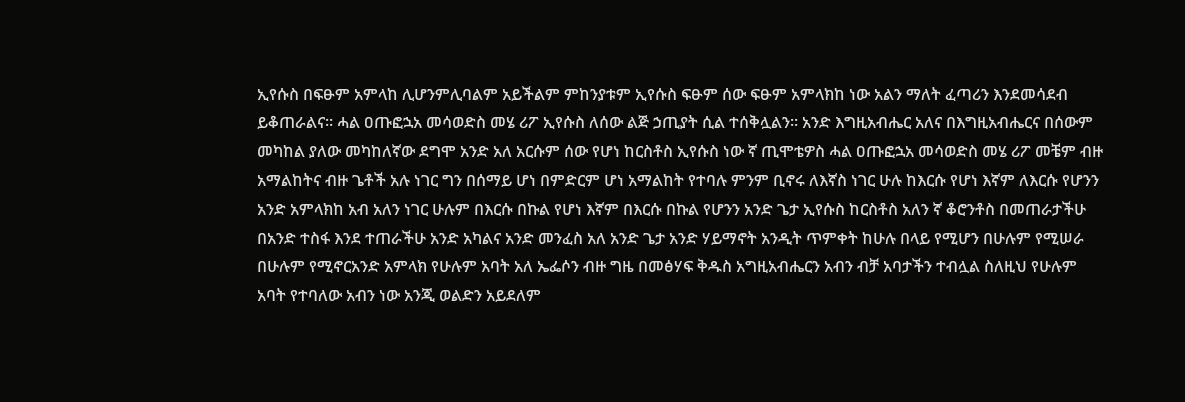ኢየሱስ በፍፁም አምላከ ሊሆንምሊባልም አይችልም ምከንያቱም ኢየሱስ ፍፁም ሰው ፍፁም አምላክከ ነው አልን ማለት ፈጣሪን እንደመሳደብ ይቆጠራልና። ሓል ዐጡፎኋአ መሳወድስ መሄ ሪፖ ኢየሱስ ለሰው ልጅ ኃጢያት ሲል ተሰቅሏልን። አንድ እግዚአብሔር አለና በእግዚአብሔርና በሰውም መካከል ያለው መካከለኛው ደግሞ አንድ አለ አርሱም ሰው የሆነ ከርስቶስ ኢየሱስ ነው ኛ ጢሞቴዎስ ሓል ዐጡፎኋአ መሳወድስ መሄ ሪፖ መቼም ብዙ አማልከትና ብዙ ጌቶች አሉ ነገር ግን በሰማይ ሆነ በምድርም ሆነ አማልከት የተባሉ ምንም ቢኖሩ ለእኛስ ነገር ሁሉ ከእርሱ የሆነ እኛም ለእርሱ የሆንን አንድ አምላክከ አብ አለን ነገር ሁሉም በእርሱ በኩል የሆነ እኛም በእርሱ በኩል የሆንን አንድ ጌታ ኢየሱስ ከርስቶስ አለን ኛ ቆሮንቶስ በመጠራታችሁ በአንድ ተስፋ እንደ ተጠራችሁ አንድ አካልና አንድ መንፈስ አለ አንድ ጌታ አንድ ሃይማኖት አንዲት ጥምቀት ከሁሉ በላይ የሚሆን በሁሉም የሚሠራ በሁሉም የሚኖርአንድ አምላክ የሁሉም አባት አለ ኤፌሶን ብዙ ግዜ በመፅሃፍ ቅዱስ አግዚአብሔርን አብን ብቻ አባታችን ተብሏል ስለዚህ የሁሉም አባት የተባለው አብን ነው አንጂ ወልድን አይደለም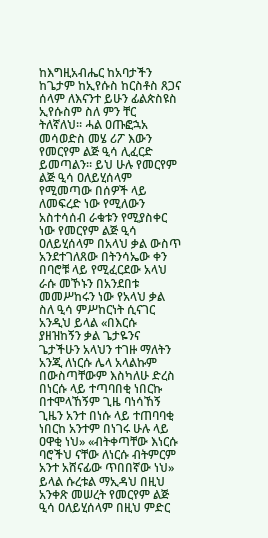ከእግዚአብሔር ከአባታችን ከጌታም ከኢየሱስ ከርስቶስ ጸጋና ሰላም ለእናንተ ይሁን ፊልጵስዩስ ኢየሱስም ስለ ምን ቸር ትለኛለህ። ሓል ዐጡፎኋአ መሳወድስ መሄ ሪፖ እውን የመርየም ልጅ ዒሳ ሊፈርድ ይመጣልን። ይህ ሁሉ የመርየም ልጅ ዒሳ ዐለይሂሰላም የሚመጣው በሰዎች ላይ ለመፍረድ ነው የሚለውን አስተሳሰብ ራቁቱን የሚያስቀር ነው የመርየም ልጅ ዒሳ ዐለይሂሰላም በአላህ ቃል ውስጥ አንደተገለጸው በትንሳኤው ቀን በባሮቹ ላይ የሚፈርደው አላህ ራሱ መኾኑን በአንደበቱ መመሥከሩን ነው የአላህ ቃል ስለ ዒሳ ምሥከርነት ሲናገር አንዲህ ይላል «በእርሱ ያዘዝከኝን ቃል ጌታዬንና ጌታችሁን አላህን ተገዙ ማለትን አንጂ ለነርሱ ሌላ አላልኩም በውስጣቸውም እስካለሁ ድረስ በነርሱ ላይ ተጣባበቂ ነበርኩ በተሞላኸኝም ጊዜ ባነሳኸኝ ጊዜን አንተ በነሱ ላይ ተጠባባቂ ነበርከ አንተም በነገሩ ሁሉ ላይ ዐዋቂ ነህ» «ብትቀጣቸው እነርሱ ባሮችህ ናቸው ለነርሱ ብትምርም አንተ አሸናፊው ጥበበኛው ነህ» ይላል ሱረቱል ማኢዳህ በዚህ አንቀጽ መሠረት የመርየም ልጅ ዒሳ ዐለይሂሰላም በዚህ ምድር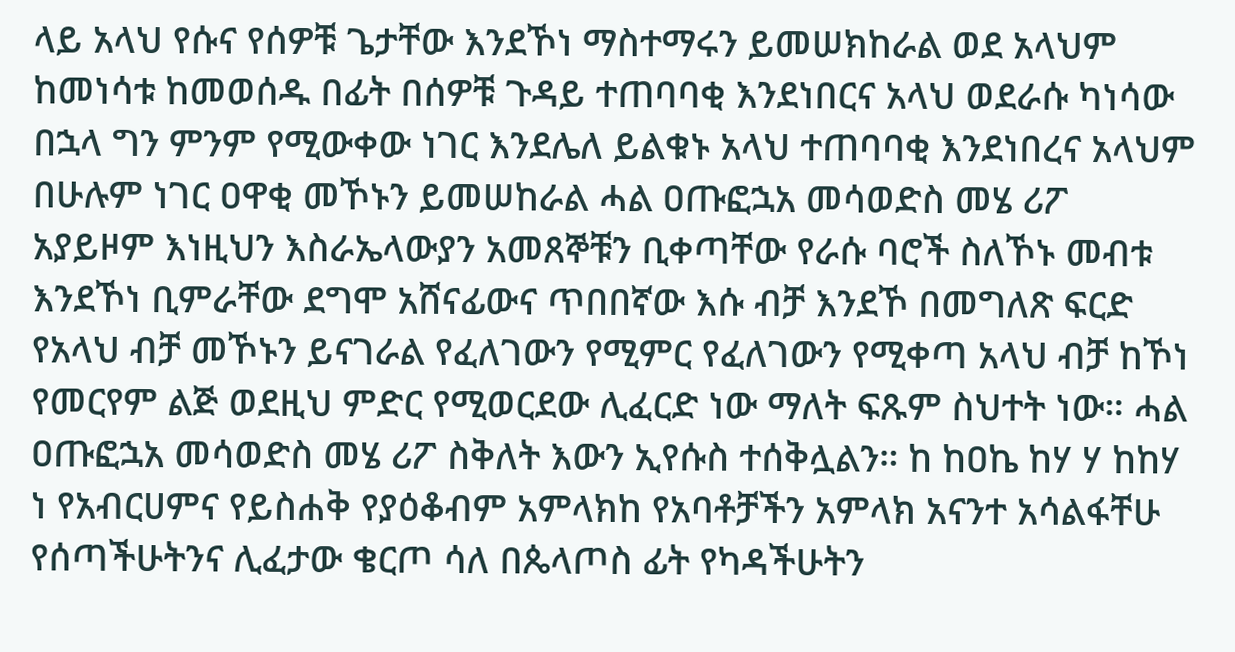ላይ አላህ የሱና የሰዎቹ ጌታቸው እንደኾነ ማስተማሩን ይመሠክከራል ወደ አላህም ከመነሳቱ ከመወሰዱ በፊት በሰዎቹ ጉዳይ ተጠባባቂ እንደነበርና አላህ ወደራሱ ካነሳው በኋላ ግን ምንም የሚውቀው ነገር እንደሌለ ይልቁኑ አላህ ተጠባባቂ እንደነበረና አላህም በሁሉም ነገር ዐዋቂ መኾኑን ይመሠከራል ሓል ዐጡፎኋአ መሳወድስ መሄ ሪፖ አያይዞም እነዚህን እስራኤላውያን አመጸኞቹን ቢቀጣቸው የራሱ ባሮች ስለኾኑ መብቱ እንደኾነ ቢምራቸው ደግሞ አሸናፊውና ጥበበኛው እሱ ብቻ እንደኾ በመግለጽ ፍርድ የአላህ ብቻ መኾኑን ይናገራል የፈለገውን የሚምር የፈለገውን የሚቀጣ አላህ ብቻ ከኾነ የመርየም ልጅ ወደዚህ ምድር የሚወርደው ሊፈርድ ነው ማለት ፍጹም ስህተት ነው። ሓል ዐጡፎኋአ መሳወድስ መሄ ሪፖ ስቅለት እውን ኢየሱስ ተሰቅሏልን። ከ ከዐኬ ከሃ ሃ ከከሃ ነ የአብርሀምና የይስሐቅ የያዕቆብም አምላክከ የአባቶቻችን አምላክ አናንተ አሳልፋቸሁ የሰጣችሁትንና ሊፈታው ቄርጦ ሳለ በጴላጦስ ፊት የካዳችሁትን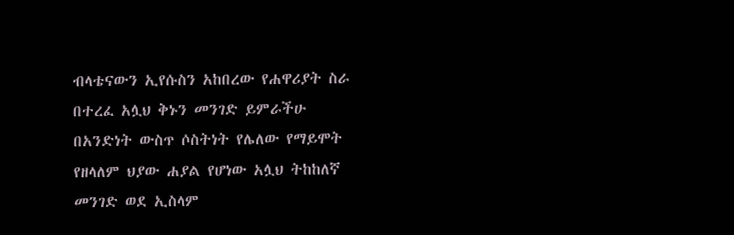ብላቴናውን ኢየሱስን አከበረው የሐዋሪያት ስራ በተረፈ አሏህ ቅኑን መንገድ ይምራችሁ በአንድነት ውስጥ ሶስትነት የሌለው የማይሞት የዘላለም ህያው ሐያል የሆነው አሏህ ትከከለኛ መንገድ ወደ ኢስላም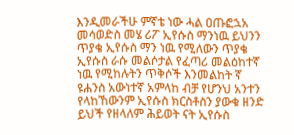እንዲመራችሁ ምኛቴ ነው ሓል ዐጡፎኋአ መሳወድስ መሄ ሪፖ ኢየሱስ ማንነዉ ይህንን ጥያቄ ኢየሱስ ማን ነዉ የሚለውን ጥያቄ ኢየሱስ ራሱ መልሶታል የፈጣሪ መልዕከተኛ ነዉ የሚከሉትን ጥቅሶች እንመልከት ኛ ዩሐንስ አውነተኛ አምላከ ብቻ የሆንህ አንተን የላከኸውንም ኢየሱስ ክርስቶስን ያውቁ ዘንድ ይህች የዘላለም ሕይወት ናት ኢየሱስ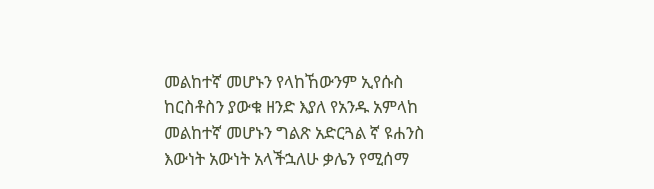መልከተኛ መሆኑን የላከኸውንም ኢየሱስ ከርስቶስን ያውቁ ዘንድ እያለ የአንዱ አምላከ መልከተኛ መሆኑን ግልጽ አድርጓል ኛ ዩሐንስ እውነት አውነት አላችኋለሁ ቃሌን የሚሰማ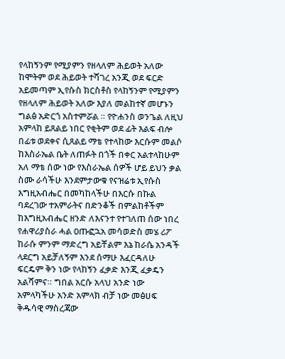የላከኝንም የሚያምን የዘላለም ሕይወት አለው ከሞትም ወደ ሕይወት ተሻገረ አንጂ ወደ ፍርድ አይመጣም ኢየሱስ ክርስቶስ የላከኝንም የሚያምን የዘላለም ሕይወት አለው እያለ መልከተኛ መሆኑን ግልፅ አድርጎ አስተምሯል ። የዮሐንስ ወንጌል ለዚህ አምላከ ይጸልይ ነበር የቂትም ወደ ፊት እልፍ ብሎ በፊቱ ወደቀና ሲጸልይ ማቴ የተላከው እርሱም መልሶ ከእስራኤል ቤት ለጠፉት በጎች በቀር አልተላከሁም አለ ማቴ ሰው ነው የእስራኤል ሰዎች ሆይ ይህን ቃል ስሙ ራሳችሁ እንደምታውቁ የናዝሬቱ ኢየሱስ እግዚአብሔር በመካከላችሁ በእርሱ በኩል ባደረገው ተአምራትና በድንቆች በምልከቶችም ከእግዚአብሔር ዘንድ ለእናንተ የተገለጠ ሰው ነበረ የሐዋሪያስራ ሓል ዐጡፎኋአ መሳወድስ መሄ ሪፖ ከራሱ ምንም ማድረግ አይቸልም እኔ ከራሴ አንዳች ላደርግ አይቻለኝም እንደ ሰማሁ እፈርዳለሁ ፍርዴም ቅን ነው የላከኝን ፈቃድ እንጂ ፈቃዴን አልሻምና። ግበል አርሱ አላህ አንድ ነው አምላካችሁ አንድ አምላክ ብቻ ነው መፅሀፍ ቅዱሳዊ ማስረጃው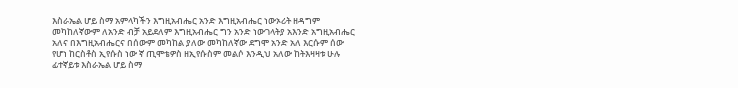እስራኤል ሆይ ስማ አምላካችን እግዚአብሔር አንድ እግዚአብሔር ነውኦሪት ዘዳግም መካከለኛውም ለአንድ ብቻ አይደለም እግዚአብሔር ግን አንድ ነውገላትያ አእንድ አግዚአብሔር አለና በእግዚአብሔርና በሰውም መካከል ያለው መካከለኛው ደግሞ አንድ አለ እርሱም ሰው የሆነ ከርስቶስ ኢየሱስ ነው ኛ ጢሞቴዎስ ዘኢየሱስም መልሶ እንዲህ አለው ከትእዛዛቱ ሁሉ ፊተኛይቱ እስራኤል ሆይ ስማ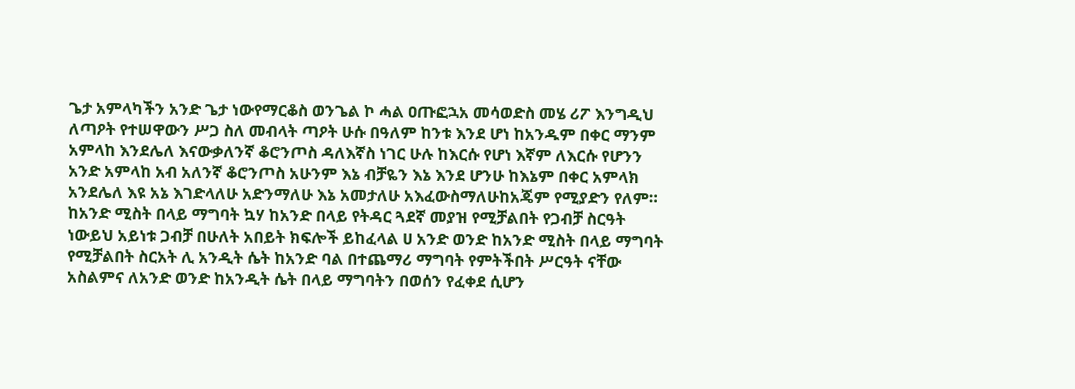ጌታ አምላካችን አንድ ጌታ ነውየማርቆስ ወንጌል ኮ ሓል ዐጡፎኋአ መሳወድስ መሄ ሪፖ እንግዲህ ለጣዖት የተሠዋውን ሥጋ ስለ መብላት ጣዖት ሁሱ በዓለም ከንቱ እንደ ሆነ ከአንዱም በቀር ማንም አምላከ እንደሌለ እናውቃለንኛ ቆሮንጦስ ዳለእኛስ ነገር ሁሉ ከእርሱ የሆነ እኛም ለእርሱ የሆንን አንድ አምላከ አብ አለንኛ ቆሮንጦስ አሁንም እኔ ብቻዬን እኔ እንደ ሆንሁ ከእኔም በቀር አምላክ አንደሌለ እዩ አኔ እገድላለሁ አድንማለሁ እኔ አመታለሁ አእፈውስማለሁከአጄም የሚያድን የለም። ከአንድ ሚስት በላይ ማግባት ኳሃ ከአንድ በላይ የትዳር ጓደኛ መያዝ የሚቻልበት የጋብቻ ስርዓት ነውይህ አይነቱ ጋብቻ በሁለት አበይት ክፍሎች ይከፈላል ሀ አንድ ወንድ ከአንድ ሚስት በላይ ማግባት የሚቻልበት ስርአት ሊ አንዲት ሴት ከአንድ ባል በተጨማሪ ማግባት የምትችበት ሥርዓት ናቸው አስልምና ለአንድ ወንድ ከአንዲት ሴት በላይ ማግባትን በወሰን የፈቀደ ሲሆን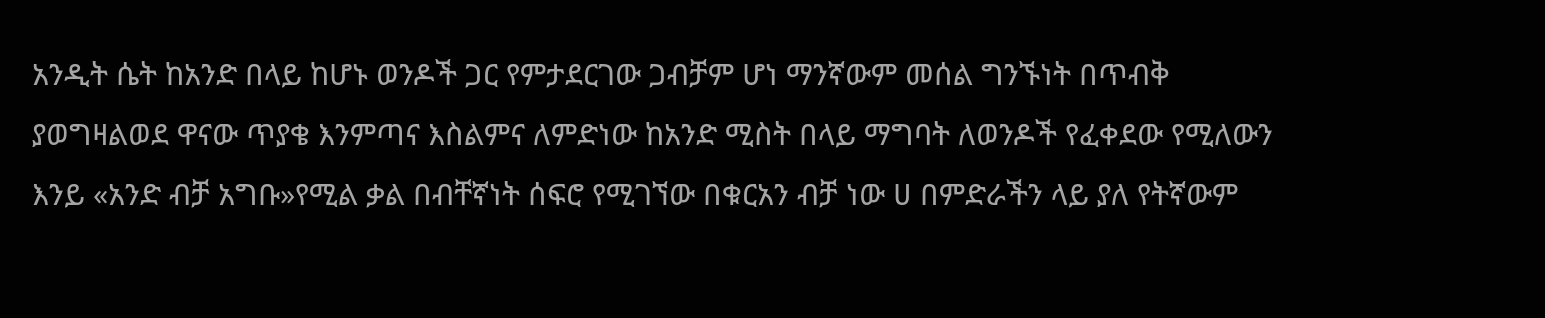አንዲት ሴት ከአንድ በላይ ከሆኑ ወንዶች ጋር የምታደርገው ጋብቻም ሆነ ማንኛውም መሰል ግንኙነት በጥብቅ ያወግዛልወደ ዋናው ጥያቄ እንምጣና እስልምና ለምድነው ከአንድ ሚስት በላይ ማግባት ለወንዶች የፈቀደው የሚለውን እንይ «አንድ ብቻ አግቡ»የሚል ቃል በብቸኛነት ሰፍሮ የሚገኘው በቁርአን ብቻ ነው ሀ በምድራችን ላይ ያለ የትኛውም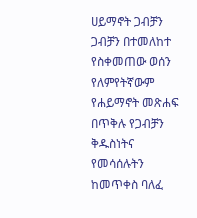ሀይማኖት ጋብቻን ጋብቻን በተመለከተ የስቀመጠው ወሰን የለምየትኛውም የሐይማኖት መጽሐፍ በጥቅሉ የጋብቻን ቅዱስነትና የመሳሰሉትን ከመጥቀስ ባለፈ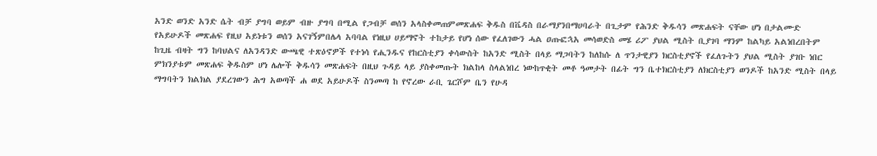አንድ ወንድ አንድ ሴት ብቻ ያግባ ወይም ብዙ ያግባ በሚል የጋብቻ ወሰን አላስቀመጠምመጽሐፍ ቅዱስ በቬዳስ በራማያንበማሀባራት በጊታም የሕንድ ቅዱሳን መጽሐፍት ናቸው ሆነ በታልሙድ የአይሁዶች መጽሐፍ የዚህ አይነቱን ወሰን አናገኝምበሌላ አባባል የነዚህ ሀይማኖት ተከታይ የሆነ ሰው የፈለገውን ሓል ዐጡፎኋአ መሳወድስ መሄ ሪፖ ያህል ሚስት ቢያገባ ማንም ከልካይ አልነበረበትም ከጊዜ ብዛት ግን ከባህልና ለአንዳንድ ውጫዊ ተጽዕኖዎች የተነሳ የሒንዱና የከርስቲያን ቀሳውስት ከአንድ ሚስት በላይ ማጋባትን ከለከሱ ለ ጥንታዊያን ክርስቲያኖች የፈለጉትን ያህል ሚስት ያገቡ ነበር ምክንያቱም መጽሐፍ ቅዱስም ሆነ ሌሎች ቅዱሳን መጽሐፍት በዚህ ጉዳይ ላይ ያስቀመጡት ክልከላ ስላልነበረ ነውከጥቂት መቶ ዓመታት በፊት ግን ቤተክርስቲያን ለክርስቲያን ወንዶች ከአንድ ሚስት በላይ ማግባትን ክልክል ያደረገውን ሕግ አወጣች ሐ ወደ አይሁዶች ስንመጣ ከ የኖረው ራቢ ጌርሾም ቤን የሁዳ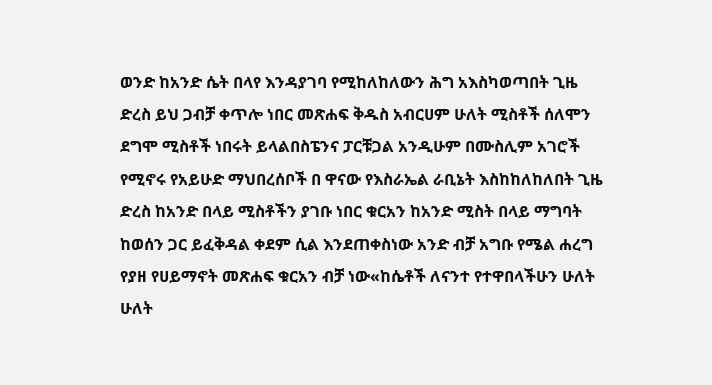ወንድ ከአንድ ሴት በላየ እንዳያገባ የሚከለከለውን ሕግ አእስካወጣበት ጊዜ ድረስ ይህ ጋብቻ ቀጥሎ ነበር መጽሐፍ ቅዱስ አብርሀም ሁለት ሚስቶች ሰለሞን ደግሞ ሚስቶች ነበሩት ይላልበስፔንና ፓርቹጋል አንዲሁም በሙስሊም አገሮች የሚኖሩ የአይሁድ ማህበረሰቦች በ ዋናው የእስራኤል ራቢኔት እስከከለከለበት ጊዜ ድረስ ከአንድ በላይ ሚስቶችን ያገቡ ነበር ቁርአን ከአንድ ሚስት በላይ ማግባት ከወሰን ጋር ይፈቅዳል ቀደም ሲል እንደጠቀስነው አንድ ብቻ አግቡ የሜል ሐረግ የያዘ የሀይማኖት መጽሐፍ ቁርአን ብቻ ነው«ከሴቶች ለናንተ የተዋበላችሁን ሁለት ሁለት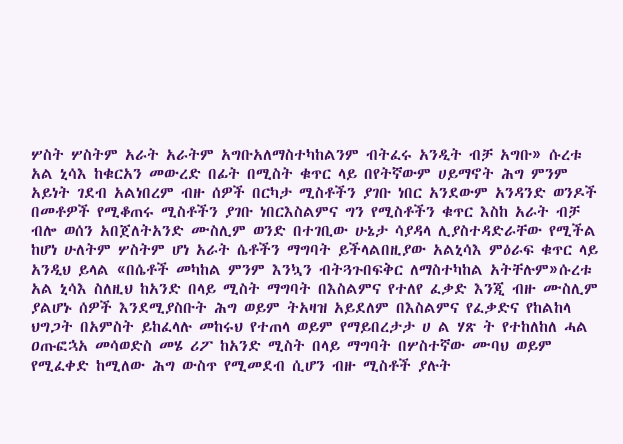ሦስት ሦስትም አራት አራትም አግቡአለማስተካከልንም ብትፈሩ አንዲት ብቻ አግቡ» ሱረቱ አል ኒሳእ ከቁርአን መውረድ በፊት በሚስት ቁጥር ላይ በየትኛውም ሀይማኖት ሕግ ምንም አይነት ገደብ አልነበረም ብዙ ሰዎች በርካታ ሚስቶችን ያገቡ ነበር አንደውም አንዳንድ ወንዶች በመቶዎች የሚቆጠሩ ሚስቶችን ያገቡ ነበርእስልምና ግን የሚስቶችን ቁጥር እስከ አራት ብቻ ብሎ ወሰን አበጀለትአንድ ሙስሊም ወንድ በተገቢው ሁኔታ ሳያዳላ ሊያስተዳድራቸው የሚችል ከሆነ ሁለትም ሦስትም ሆነ አራት ሴቶችን ማግባት ይችላልበዚያው አልኒሳእ ምዕራፍ ቁጥር ላይ አንዲህ ይላል «በሴቶች መካከል ምንም እንኳን ብትጓጉበፍቅር ለማስተካከል አትቸሉም»ሱረቱ አል ኒሳእ ስለዚህ ከአንድ በላይ ሚስት ማግባት በእስልምና የተለየ ፈቃድ እንጂ ብዙ ሙስሊም ያልሆኑ ሰዎች እንደሚያስቡት ሕግ ወይም ትአዛዝ አይደለም በእስልምና የፈቃድና የከልከላ ህግጋት በአምስት ይከፈላሉ መከሩህ የተጠላ ወይም የማይበረታታ ሀ ል ሃጽ ት የተከለከለ ሓል ዐጡፎኋአ መሳወድስ መሄ ሪፖ ከአንድ ሚስት በላይ ማግባት በሦስተኛው ሙባህ ወይም የሚፈቀድ ከሚለው ሕግ ውስጥ የሚመደብ ሲሆን ብዙ ሚስቶች ያሉት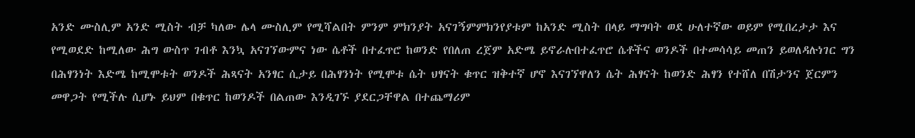አንድ ሙስሊም አንድ ሚስት ብቻ ካለው ሌላ ሙስሊም የሚሻልበት ምንም ምክንያት አናገኝምምክንየያቱም ከአንድ ሚስት በላይ ማግባት ወደ ሁለተኛው ወይም የሚበረታታ እና የሚወደድ ከሚለው ሕግ ውስጥ ገብቶ እንኳ አናገኘውምና ነው ሴቶች በተፈጥሮ ከወንድ የበለጠ ረጀም አድሜ ይኖራሉበተፈጥሮ ሴቶችና ወንዶች በተመሳሳይ መጠን ይወለዳሉነገር ግን በሕፃንነት እድሜ ከሚሞቱት ወንዶች ሕጻናት አንፃር ሲታይ በሕፃንነት የሚሞቱ ሴት ህፃናት ቁጥር ዝቅተኛ ሆኖ እናገኘዋለን ሴት ሕፃናት ከወንድ ሕፃን የተሸለ በሽታንና ጀርምን መዋጋት የሚችሉ ሲሆኑ ይህም በቁጥር ከወንዶች በልጠው እንዲገኙ ያደርጋቸዋል በተጨማሪም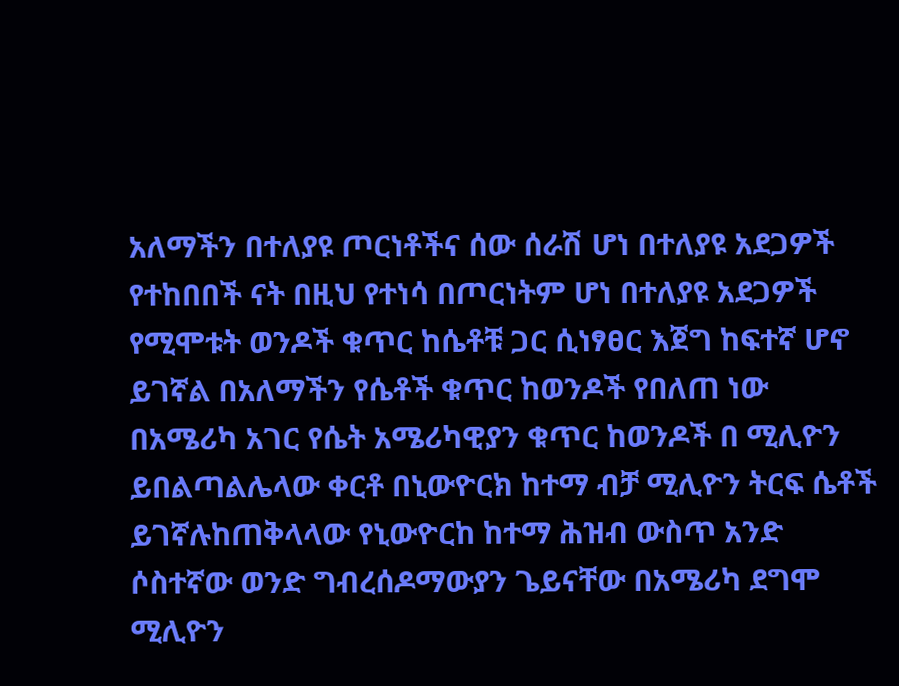አለማችን በተለያዩ ጦርነቶችና ሰው ሰራሽ ሆነ በተለያዩ አደጋዎች የተከበበች ናት በዚህ የተነሳ በጦርነትም ሆነ በተለያዩ አደጋዎች የሚሞቱት ወንዶች ቁጥር ከሴቶቹ ጋር ሲነፃፀር እጀግ ከፍተኛ ሆኖ ይገኛል በአለማችን የሴቶች ቁጥር ከወንዶች የበለጠ ነው በአሜሪካ አገር የሴት አሜሪካዊያን ቁጥር ከወንዶች በ ሚሊዮን ይበልጣልሌላው ቀርቶ በኒውዮርክ ከተማ ብቻ ሚሊዮን ትርፍ ሴቶች ይገኛሉከጠቅላላው የኒውዮርከ ከተማ ሕዝብ ውስጥ አንድ ሶስተኛው ወንድ ግብረሰዶማውያን ጌይናቸው በአሜሪካ ደግሞ ሚሊዮን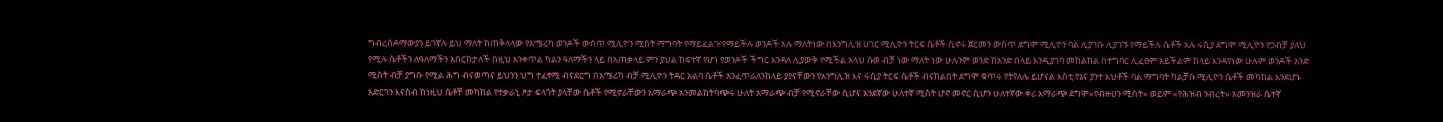ግብረሰዶማውያን ይገኛሉ ይህ ማለት ከጠቅላላው የአሜሪካ ወንዶች ውስጥ ሚሊዮን ሚስት ማግባት የማይፈልጉ የማይችሉ ወንዶች አሉ ማለትነው በእንግሊዝ ሀገር ሚሊዮን ትርፍ ሴቶች ሲኖሩ ጀርመን ውስጥ ደግሞ ሚሊዮን ባል ሊያገቡ ሊያገኙ የማይችሉ ሴቶች አሉ ሩሲያ ደግሞ ሚሊዮን የጋብቻ ያለህ የሚሉ ሴቶችን ለዓለማችን አበርከታለች በዚህ እንቀጥል ካልን ዓለማችን ላይ በአጠቃላይ ምን ያህል ከፍተኛ የሆነ የወንዶች ችግር እንዳለ ሊያውቅ የሚችል አላህ ሱወ ብቻ ነው ማለት ነው ሁሉንም ወንድ ከአንድ በላይ እንዲያገባ መከልከል በተግባር ሊፈፀም አይችልም ከላይ እንዳየነው ሁሉም ወንዶች አንድ ሚስት ብቻ ያግቡ የሚል ሕግ ብናወጣና ይህንን ህግ ተፈፃሚ ብናደርግ በአሜሪካ ብቻ ሚሊዮን ትዳር አልባ ሴቶች አንፈጥራለንከላይ ያየናቸውን የአንግሊዝ እና ሩሲያ ትርፍ ሴቶች ብናከልበት ደግሞ ቁጥሩ የትየለሌ ይሆናል እስቲ የኔና ያንተ እህቶች ባል ማግባት ካልቻሱ ሚሊዮን ሴቶች መካከል እንደሆኑ አድርገን እናስብ ከነዚህ ሴቶቸ መካከል የተቃራኒ ፆታ ፍላጎት ያላቸው ሴቶች የሚኖራቸውን አማራጭ አንመልከትባጭሩ ሁለት አማራጭ ብቻ የሚኖራቸው ሲሆና አንደኛው ሁለተኛ ሚስት ሆኖ መኖር ሲሆን ሁለተኛው ቀሪ አማራጭ ደግሞ«የብዙሀን ሚስት» ወይም «የሕዝብ ንብረት» አመንዝራ ሴተኛ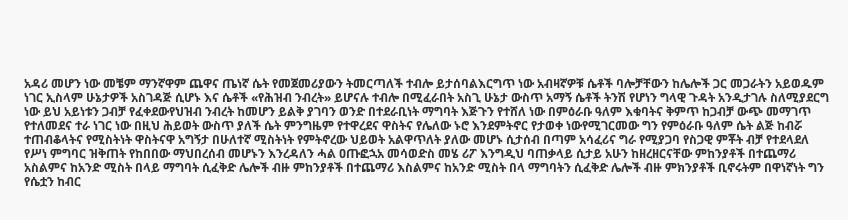አዳሪ መሆን ነው መቼም ማንኛዋም ጨዋና ጤነኛ ሴት የመጀመሪያውን ትመርጣለች ተብሎ ይታሰባልእርግጥ ነው አብዛኛዎቹ ሴቶች ባሎቻቸውን ከሌሎች ጋር መጋራትን አይወዱም ነገር ኢስላም ሁኔታዎች አስገዳጅ ሲሆኑ እና ሴቶች «የሕዝብ ንብረት» ይሆናሉ ተብሎ በሚፈራበት አስጊ ሁኔታ ውስጥ አማኝ ሴቶች ትንሽ የሆነን ግላዊ ጉዳት አንዲታገሉ ስለሚያደርግ ነው ይህ አይነቱን ጋብቻ የፈቀደውየህዝብ ንብረት ከመሆን ይልቅ ያገባን ወንድ በተደራቢነት ማግባት እጅጉን የተሸለ ነው በምዕራቡ ዓለም እቁባትና ቅምጥ ከጋብቻ ውጭ መማገጥ የተለመደና ተራ ነገር ነው በዚህ ሕይወት ውስጥ ያለች ሴት ምንግዜም የተዋረደና ዋስትና የሌለው ኑሮ እንደምትኖር የታወቀ ነውየሚገርመው ግን የምዕራቡ ዓለም ሴት ልጅ ከብሯ ተጠብቆላትና የሚስትነት ዋስትናዋ አግኝታ በሁለተኛ ሚስትነት የምትኖረው ህይወት አልዋጥለት ያለው መሆኑ ሲታሰብ በጣም አሳፈሪና ግራ የሚያጋባ የስጋዊ ምቾት ብቻ የተደላደለ የሥነ ምግባር ዝቅጠት የከበበው ማህበረሰብ መሆኑን እንረዳለን ሓል ዐጡፎኋአ መሳወድስ መሄ ሪፖ እንግዲህ ባጠቃላይ ሲታይ አሁን ከዘረዘርናቸው ምከንያቶች በተጨማሪ አስልምና ከአንድ ሚስት በላይ ማግባት ሲፈቅድ ሌሎች ብዙ ምከንያቶች በተጨማሪ እስልምና ከአንድ ሚስት በላ ማግባትን ሲፈቅድ ሌሎች ብዙ ምክንያቶች ቢኖሩትም በዋነኛነት ግን የሴቷን ከብር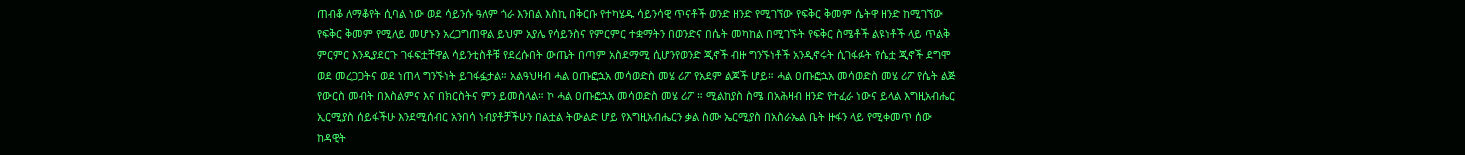ጠብቆ ለማቆየት ሲባል ነው ወደ ሳይንሱ ዓለም ጎራ እንበል እስኪ በቅርቡ የተካሄዱ ሳይንሳዊ ጥናቶች ወንድ ዘንድ የሚገኘው የፍቅር ቅመም ሴትዋ ዘንድ ከሚገኘው የፍቅር ቅመም የሚለይ መሆኑን አረጋግጠዋል ይህም አያሌ የሳይንስና የምርምር ተቋማትን በወንድና በሴት መካከል በሚገኙት የፍቅር ስሜቶች ልዩነቶች ላይ ጥልቅ ምርምር እንዲያደርጉ ገፋፍቷቸዋል ሳይንቲስቶቹ የደረሱበት ውጤት በጣም አስደማሚ ሲሆንየወንድ ጂኖች ብዙ ግንኙነቶች አንዲኖሩት ሲገፋፉት የሴቷ ጂኖች ደግሞ ወደ መረጋጋትና ወደ ነጠላ ግንኙነት ይገፋፏታል። አልዓህዛብ ሓል ዐጡፎኋአ መሳወድስ መሄ ሪፖ የአደም ልጆች ሆይ። ሓል ዐጡፎኋአ መሳወድስ መሄ ሪፖ የሴት ልጅ የውርስ መብት በእስልምና እና በክርስትና ምን ይመስላል። ኮ ሓል ዐጡፎኋአ መሳወድስ መሄ ሪፖ ። ሚልከያስ ስሜ በአሕዛብ ዘንድ የተፈራ ነውና ይላል እግዚአብሔር ኢርሚያስ ሰይፋችሁ እንደሚሰብር አንበሳ ነብያቶቻችሁን በልቷል ትውልድ ሆይ የእግዚአብሔርን ቃል ስሙ ኤርሚያስ በአስራኤል ቤት ዙፋን ላይ የሚቀመጥ ሰው ከዳዊት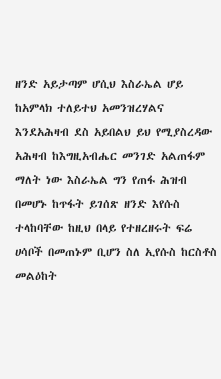ዘንድ አይታጣም ሆሲህ እስራኤል ሆይ ከአምላክ ተለይተህ አመንዝረሃልና እንደአሕዛብ ደስ አይበልህ ይህ የሚያስረዳው አሕዛብ ከእግዚአብሔር መንገድ አልጠፋም ማለት ነው እስራኤል ግን የጠፋ ሕዝብ በመሆኑ ከጥፋት ይገሰጽ ዘንድ እየሱስ ተላከባቸው ከዚህ በላይ የተዘረዘሩት ፍሬ ሀሳቦች በመጠኑም ቢሆን ስለ ኢየሱስ ከርስቶስ መልዕከት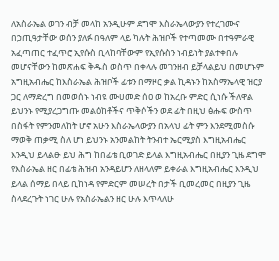ለአስራኤል ወገን ብቻ መላከ አንዲሁም ደግሞ እስራኤላውያን የተረገሙና በኃጢዓታቸው ወሰን ያለፉ በዓለም ላይ ካሉት ሕዝቦች የተጣመሙ በተዓምራዊ አፈጣጠር ተፈጥሮ ኢየሱስ ቢላከባቸውም የኢየሱስን ነብይነት ያልተቀበሉ መሆናቸውን ከመጽሐፍ ቅዱስ ወስጥ በቀላሉ መገንዘብ ይቻላልይህ በመሆኑም አግዚአብሔር ከእስራኤል ሕዝቦች ፊቱን በማዞር ቃል ኪዳኑን ከአስማኤላዊ ዝርያ ጋር ለማድረግ በመወሰኑ ነብዩ ሙሀመድ ሰዐ ወ ከአረቡ ምድር ሲነሱ ችለዋል ይህንኑ የሚያረጋግጡ መልዕከቶችና ጥቅሶችን ወደ ፊት በዚህ ፅሑፍ ውስጥ በስፋት የምንመለከት ሆኖ አሁን እስራኤላውያን በአላህ ፊት ምን እንደሚመስሱ ማወቅ ጠቃሚ ስለ ሆነ ይህንኑ አንመልከት ትንብተ ኤርሚያስ እግዚአብሔር እንዲህ ይላልፁ ይህ ሕግ ከበፊቴ ቢወገድ ይላል እግዚአብሔር በዚያን ጊዜ ደግሞ የእስራኤል ዘር በፊቴ ሕዝብ አንዳይሆን ለዘላለም ይቀራል እግዚአብሔር እንዲህ ይላል ሰማይ በላይ ቢከነዳ የምድርም መሠረት በታች ቢመረመር በዚያን ጊዜ ስላደረጉት ነገር ሁሉ የአስራኤልን ዘር ሁሉ እጥላለሁ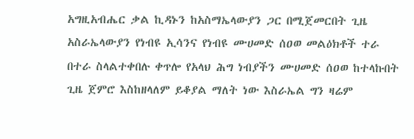አግዚአብሔር ቃል ኪዳኑን ከአስማኤላውያን ጋር በሚጀመርበት ጊዜ አስራኤላውያን የነብዩ ኢሳንና የነብዩ ሙሀመድ ሰዐወ መልዕክቶች ተራ በተራ ስላልተቀበሉ ቀጥሎ የአላህ ሕግ ነብያችን ሙሀመድ ሰዐወ ከተላኩበት ጊዜ ጀምሮ እስከዘላለም ይቆያል ማለት ነው እስራኤል ግን ዛሬም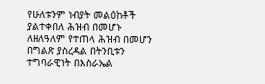የሁለቱንም ነብያት መልዕከቶች ያልተቀበለ ሕዝብ በመሆኑ ለዘለዓለም የተጠላ ሕዝብ በመሆን በግልጽ ያስረዳል በትንቢቱን ተግባራዊነት በእስራኤል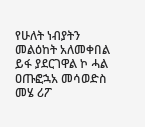የሁለት ነብያትን መልዕከት አለመቀበል ይፋ ያደርገዋል ኮ ሓል ዐጡፎኋአ መሳወድስ መሄ ሪፖ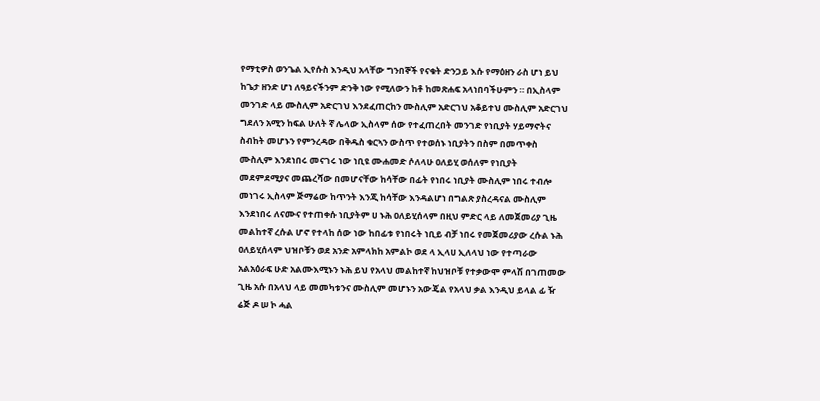የማቲዎስ ወንጌል ኢየሱስ እንዲህ አላቸው ግንበኞች የናቁት ድንጋይ እሱ የማዕዘን ራስ ሆነ ይህ ከጌታ ዘንድ ሆነ ለዓይናችንም ድንቅ ነው የሚለውን ከቶ ከመጽሐፍ አላነበባችሁምን ። በኢስላም መንገድ ላይ ሙስሊም አድርገህ እንደፈጠርከን ሙስሊም አድርገህ አቆይተህ ሙስሊም አድርገህ ግደለን አሚን ከፍል ሁለት ኛ ሌላው ኢስላም ሰው የተፈጠረበት መንገድ የነቢያት ሃይማኖትና ስብከት መሆኑን የምንረዳው በቅዱስ ቁርኣን ውስጥ የተወሰኑ ነቢያትን በስም በመጥቀስ ሙስሊም እንደነበሩ መናገሩ ነው ነቢዩ ሙሐመድ ሶለላሁ ዐለይሂ ወሰለም የነቢያት መደምደሚያና መጨረሻው በመሆናቸው ከሳቸው በፊት የነበሩ ነቢያት ሙስሊም ነበሩ ተብሎ መነገሩ ኢስላም ጅማሬው ከጥንት እንጂ ከሳቸው እንዳልሆነ በግልጽ ያስረዳናል ሙስሊም እንደነበሩ ለናሙና የተጠቀሱ ነቢያትም ሀ ኑሕ ዐለይሂሰላም በዚህ ምድር ላይ ለመጀመሪያ ጊዜ መልከተኛ ረሱል ሆኖ የተላከ ሰው ነው ከበፊቱ የነበሩት ነቢይ ብቻ ነበሩ የመጀመሪያው ረሱል ኑሕ ዐለይሂሰላም ህዝቦቹን ወደ አንድ አምላክከ አምልኮ ወደ ላ ኢላሀ ኢለላህ ነው የተጣራው አልአዕራፍ ሁድ አልሙእሚኑን ኑሕ ይህ የአላህ መልከተኛ ከህዝቦቹ የተቃውሞ ምላሽ በገጠመው ጊዜ አሱ በአላህ ላይ መመካቱንና ሙስሊም መሆኑን አውጄል የአላህ ቃል እንዲህ ይላል ፊ ዥ ሬጅ ዶ ሠ ኮ ሓል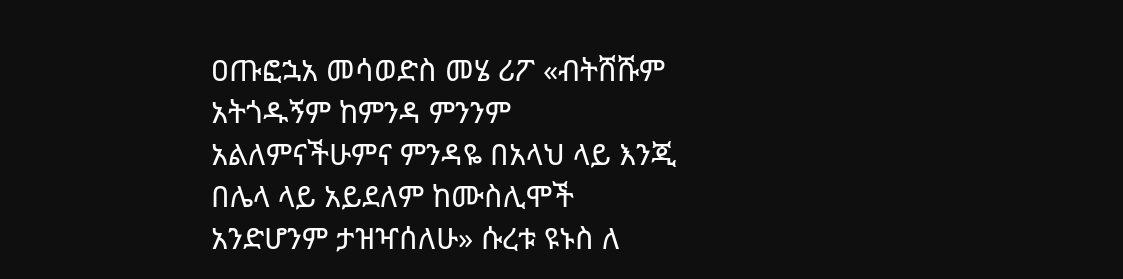ዐጡፎኋአ መሳወድስ መሄ ሪፖ «ብትሸሹም አትጎዱኝም ከምንዳ ምንንም አልለምናችሁምና ምንዳዬ በአላህ ላይ እንጂ በሌላ ላይ አይደለም ከሙስሊሞች አንድሆንም ታዝዣሰለሁ» ሱረቱ ዩኑስ ለ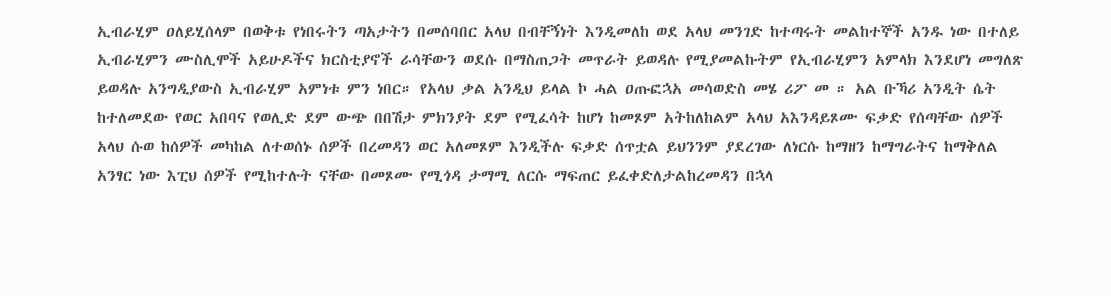ኢብራሂም ዐለይሂሰላም በወቅቱ የነበሩትን ጣአታትን በመሰባበር አላህ በብቸኝነት እንዲመለከ ወደ አላህ መንገድ ከተጣሩት መልከተኞች አንዱ ነው በተለይ ኢብራሂምን ሙስሊሞች አይሁዶችና ክርስቲያኖች ራሳቸውን ወደሱ በማስጠጋት መጥራት ይወዳሉ የሚያመልኩትም የኢብራሂምን አምላክ እንደሆነ መግለጽ ይወዳሉ አንግዲያውስ ኢብራሂም አምነቱ ምን ነበር። የአላህ ቃል አንዲህ ይላል ኮ ሓል ዐጡፎኋአ መሳወድስ መሄ ሪፖ መ ። አል ቡኻሪ አንዲት ሴት ከተለመደው የወር አበባና የወሊድ ደም ውጭ በበሽታ ምክንያት ደም የሚፈሳት ከሆነ ከመጾም አትከለከልም አላህ አእንዳይጾሙ ፍቃድ የሰጣቸው ሰዎች አላህ ሱወ ከሰዎች መካከል ለተወሰኑ ሰዎች በረመዳን ወር አለመጾም እንዲችሉ ፍቃድ ሰጥቷል ይህንንም ያደረገው ለነርሱ ከማዘን ከማግራትና ከማቅለል አንፃር ነው እፒህ ሰዎች የሚከተሉት ናቸው በመጾሙ የሚጎዳ ታማሚ ለርሱ ማፍጠር ይፈቀድለታልከረመዳን በኋላ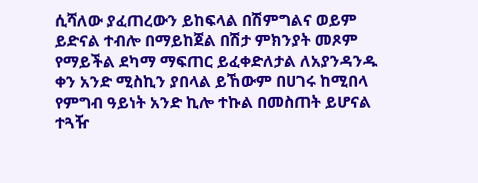ሲሻለው ያፈጠረውን ይከፍላል በሽምግልና ወይም ይድናል ተብሎ በማይከጀል በሽታ ምክንያት መጾም የማይችል ደካማ ማፍጠር ይፈቀድለታል ለአያንዳንዱ ቀን አንድ ሚስኪን ያበላል ይኸውም በሀገሩ ከሚበላ የምግብ ዓይነት አንድ ኪሎ ተኩል በመስጠት ይሆናል ተጓዥ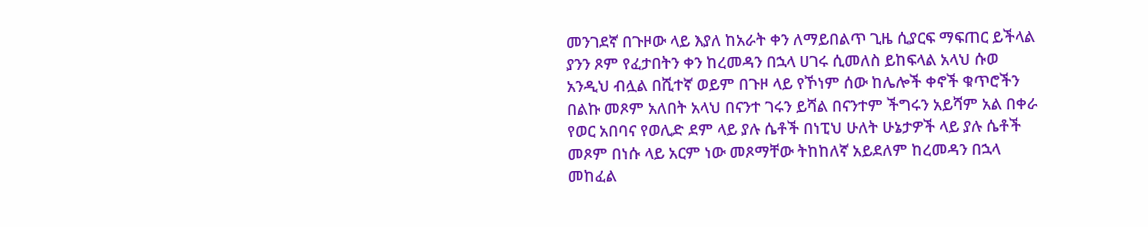መንገደኛ በጉዞው ላይ እያለ ከአራት ቀን ለማይበልጥ ጊዜ ሲያርፍ ማፍጠር ይችላል ያንን ጾም የፈታበትን ቀን ከረመዳን በኋላ ሀገሩ ሲመለስ ይከፍላል አላህ ሱወ አንዲህ ብሏል በሺተኛ ወይም በጉዞ ላይ የኾነም ሰው ከሌሎች ቀኖች ቁጥሮችን በልኩ መጾም አለበት አላህ በናንተ ገሩን ይሻል በናንተም ችግሩን አይሻም አል በቀራ የወር አበባና የወሊድ ደም ላይ ያሉ ሴቶች በነፒህ ሁለት ሁኔታዎች ላይ ያሉ ሴቶች መጾም በነሱ ላይ አርም ነው መጾማቸው ትከከለኛ አይደለም ከረመዳን በኋላ መከፈል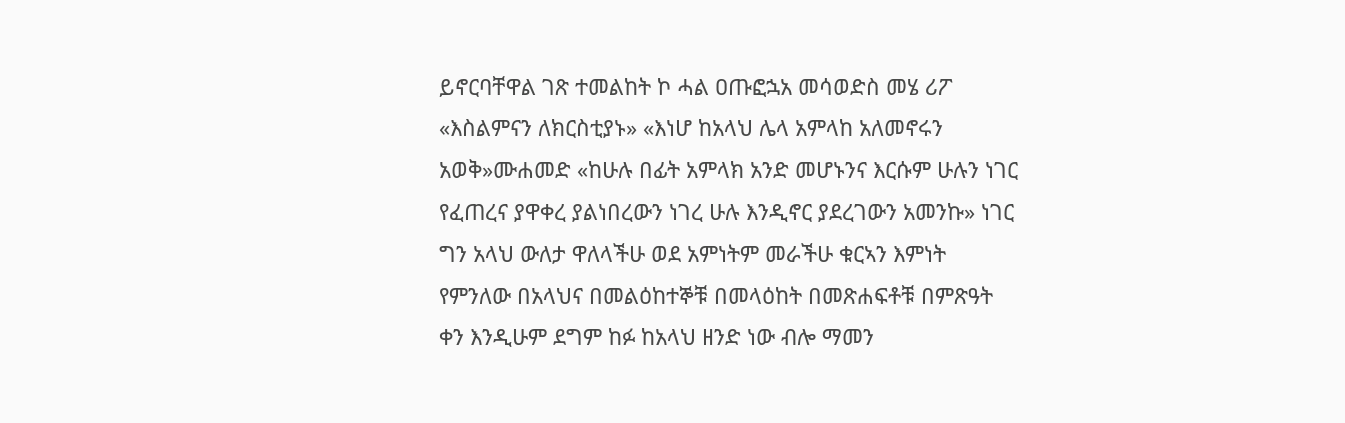ይኖርባቸዋል ገጽ ተመልከት ኮ ሓል ዐጡፎኋአ መሳወድስ መሄ ሪፖ «እስልምናን ለክርስቲያኑ» «እነሆ ከአላህ ሌላ አምላከ አለመኖሩን አወቅ»ሙሐመድ «ከሁሉ በፊት አምላክ አንድ መሆኑንና እርሱም ሁሉን ነገር የፈጠረና ያዋቀረ ያልነበረውን ነገረ ሁሉ እንዲኖር ያደረገውን አመንኩ» ነገር ግን አላህ ውለታ ዋለላችሁ ወደ አምነትም መራችሁ ቁርኣን እምነት የምንለው በአላህና በመልዕከተኞቹ በመላዕከት በመጽሐፍቶቹ በምጽዓት ቀን እንዲሁም ደግም ከፉ ከአላህ ዘንድ ነው ብሎ ማመን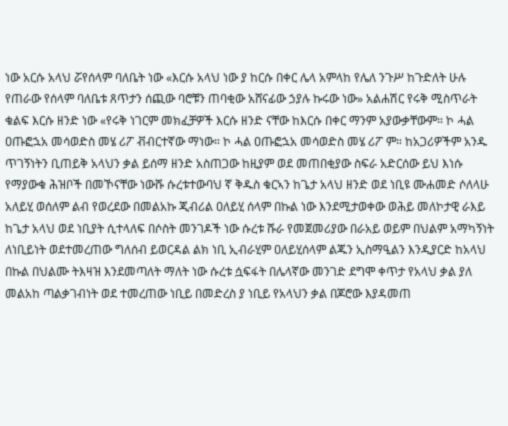ነው አርሱ አላህ ሯየሰላም ባለቤት ነው «እርሱ አላህ ነው ያ ከርሱ በቀር ሌላ አምላከ የሌለ ንጉሥ ከጉድለት ሁሉ የጠራው የሰላም ባለቤቱ ጸጥታን ሰጪው ባሮቹን ጠባቂው አሸናፊው ኃያሉ ኩሩው ነው» አልሐሽር የሩቅ ሚስጥራት ቁልፍ እርሱ ዘንድ ነው «የሩቅ ነገርም መክፈቻዎች እርሱ ዘንድ ናቸው ከእርሱ በቀር ማንም አያውቃቸውም። ኮ ሓል ዐጡፎኋአ መሳወድስ መሄ ሪፖ ቭብርተኛው ማነው። ኮ ሓል ዐጡፎኋአ መሳወድስ መሄ ሪፖ ም። ከአጋሪዎችም አንዱ ጥገኝነትን ቢጠይቅ አላህን ቃል ይሰማ ዘንድ አስጠጋው ከዚያም ወደ መጠበቂያው ስፍራ አድርሰው ይህ እነሱ የማያውቁ ሕዝቦች በመኾናቸው ነውሹ ሱረቱተውባህ ኛ ቅዱስ ቁርኣን ከጌታ አላህ ዘንድ ወደ ነቢዩ ሙሐመድ ሶለላሁ አለይሂ ወሰለም ልብ የወረደው በመልአኩ ጂብሪል ዐለይሂ ሰላም በኩል ነው እንደሚታወቀው ወሕይ መለኮታዊ ራእይ ከጌታ አላህ ወደ ነቢያት ሲተላለፍ በሶስት መንገዶች ነው ሱረቱ ሹራ የመጀመሪያው በራአይ ወይም በህልም አማካኝነት ለነቢይነት ወደተመረጠው ግለሰብ ይወርዳል ልክ ነቢ ኢብራሂም ዐለይሂሰላም ልጁን ኢስማዒልን እንዲያርድ ከአላህ በኩል በህልሙ ትእዛዝ እንደመጣለት ማለት ነው ሱረቱ ሷፍፋት በሌላኛው መንገድ ደግሞ ቀጥታ የአላህ ቃል ያለ መልአከ ጣልቃገብነት ወደ ተመረጠው ነቢይ በመድረስ ያ ነቢይ የአላህን ቃል በጆሮው እያዳመጠ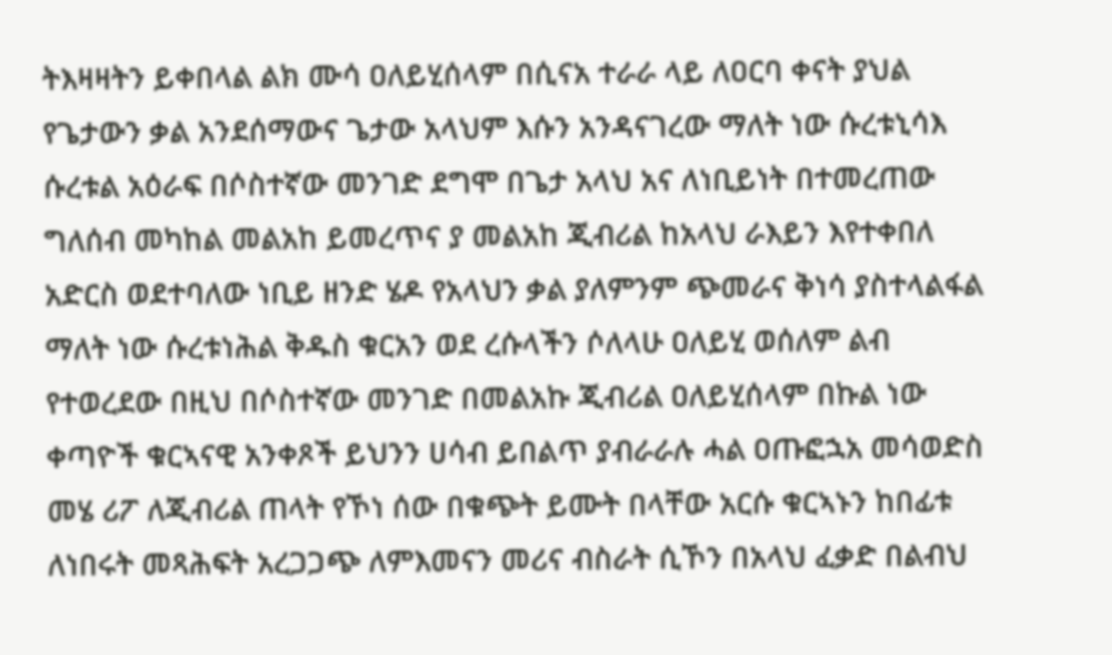ትእዛዛትን ይቀበላል ልክ ሙሳ ዐለይሂሰላም በሲናአ ተራራ ላይ ለዐርባ ቀናት ያህል የጌታውን ቃል አንደሰማውና ጌታው አላህም እሱን አንዳናገረው ማለት ነው ሱረቱኒሳእ ሱረቱል አዕራፍ በሶስተኛው መንገድ ደግሞ በጌታ አላህ አና ለነቢይነት በተመረጠው ግለሰብ መካከል መልአከ ይመረጥና ያ መልአከ ጂብሪል ከአላህ ራእይን እየተቀበለ አድርስ ወደተባለው ነቢይ ዘንድ ሄዶ የአላህን ቃል ያለምንም ጭመራና ቅነሳ ያስተላልፋል ማለት ነው ሱረቱነሕል ቅዱስ ቁርአን ወደ ረሱላችን ሶለላሁ ዐለይሂ ወሰለም ልብ የተወረደው በዚህ በሶስተኛው መንገድ በመልአኩ ጂብሪል ዐለይሂሰላም በኩል ነው ቀጣዮች ቁርኣናዊ አንቀጾች ይህንን ሀሳብ ይበልጥ ያብራራሉ ሓል ዐጡፎኋአ መሳወድስ መሄ ሪፖ ለጂብሪል ጠላት የኾነ ሰው በቁጭት ይሙት በላቸው አርሱ ቁርኣኑን ከበፊቱ ለነበሩት መጻሕፍት አረጋጋጭ ለምእመናን መሪና ብስራት ሲኾን በአላህ ፈቃድ በልብህ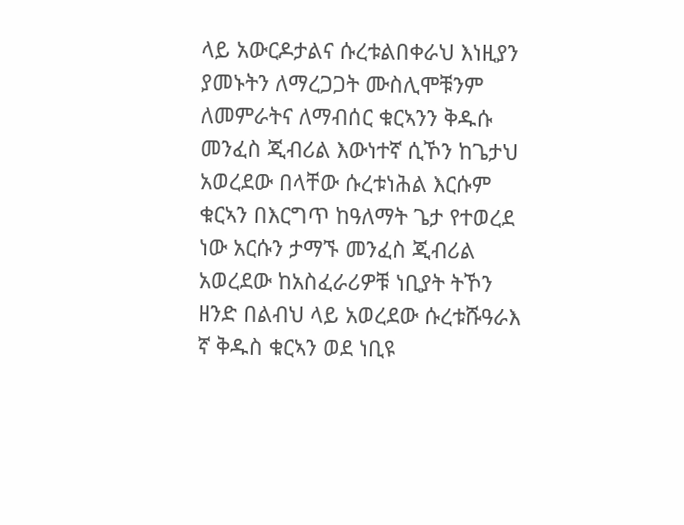ላይ አውርዶታልና ሱረቱልበቀራህ እነዚያን ያመኑትን ለማረጋጋት ሙስሊሞቹንም ለመምራትና ለማብሰር ቁርኣንን ቅዱሱ መንፈስ ጂብሪል እውነተኛ ሲኾን ከጌታህ አወረደው በላቸው ሱረቱነሕል እርሱም ቁርኣን በእርግጥ ከዓለማት ጌታ የተወረደ ነው አርሱን ታማኙ መንፈስ ጂብሪል አወረደው ከአስፈራሪዎቹ ነቢያት ትኾን ዘንድ በልብህ ላይ አወረደው ሱረቱሹዓራእ ኛ ቅዱስ ቁርኣን ወደ ነቢዩ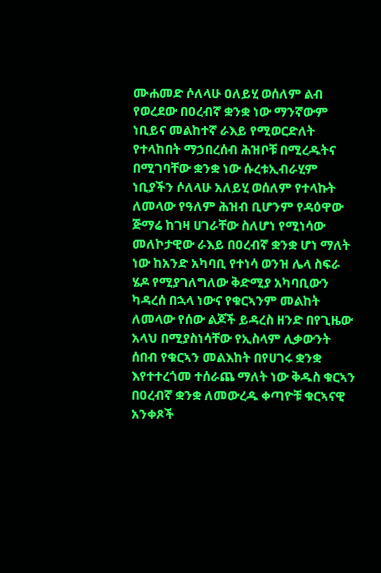ሙሐመድ ሶለላሁ ዐለይሂ ወሰለም ልብ የወረደው በዐረብኛ ቋንቋ ነው ማንኛውም ነቢይና መልከተኛ ራእይ የሚወርድለት የተላከበት ማኃበረሰብ ሕዝቦቹ በሚረዱትና በሚገባቸው ቋንቋ ነው ሱረቱኢብራሂም ነቢያችን ሶለላሁ አለይሂ ወሰለም የተላኩት ለመላው የዓለም ሕዝብ ቢሆንም የዳዕዋው ጅማሬ ከገዛ ሀገራቸው ስለሆነ የሚነሳው መለኮታዊው ራእይ በዐረብኛ ቋንቋ ሆነ ማለት ነው ከአንድ አካባቢ የተነሳ ወንዝ ሌላ ስፍራ ሄዶ የሚያገለግለው ቅድሚያ አካባቢውን ካዳረሰ በኋላ ነውና የቁርኣንም መልከት ለመላው የሰው ልጆች ይዳረስ ዘንድ በየጊዜው አላህ በሚያስነሳቸው የኢስላም ሊቃውንት ሰበብ የቁርኣን መልእከት በየሀገሩ ቋንቋ እየተተረጎመ ተሰራጨ ማለት ነው ቅዱስ ቁርኣን በዐረብኛ ቋንቋ ለመውረዱ ቀጣዮቹ ቁርኣናዊ አንቀጾች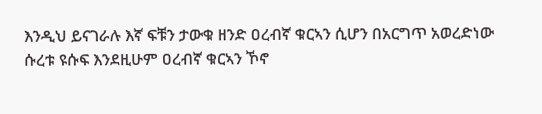እንዲህ ይናገራሉ እኛ ፍቹን ታውቁ ዘንድ ዐረብኛ ቁርኣን ሲሆን በአርግጥ አወረድነው ሱረቱ ዩሱፍ እንደዚሁም ዐረብኛ ቁርኣን ኾኖ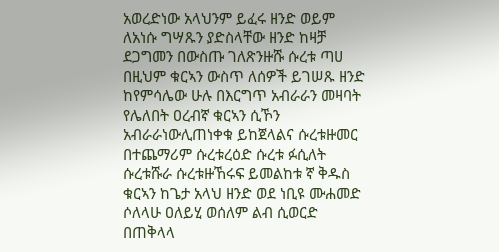አወረድነው አላህንም ይፈሩ ዘንድ ወይም ለአነሱ ግሣጹን ያድስላቸው ዘንድ ከዛቻ ደጋግመን በውስጡ ገለጽንዙሹ ሱረቱ ጣሀ በዚህም ቁርኣን ውስጥ ለሰዎች ይገሠጹ ዘንድ ከየምሳሌው ሁሉ በእርግጥ አብራራን መዛባት የሌለበት ዐረብኛ ቁርኣን ሲኾን አብራራነውሊጠነቀቁ ይከጀላልና ሱረቱዙመር በተጨማሪም ሱረቱረዕድ ሱረቱ ፉሲለት ሱረቱሹራ ሱረቱዙኸሩፍ ይመልከቱ ኛ ቅዱስ ቁርኣን ከጌታ አላህ ዘንድ ወደ ነቢዩ ሙሐመድ ሶለላሁ ዐለይሂ ወሰለም ልብ ሲወርድ በጠቅላላ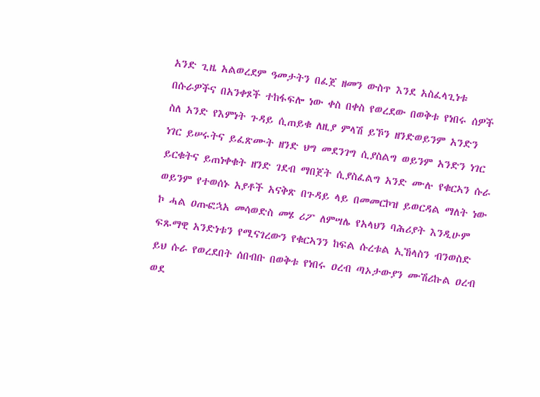አንድ ጊዜ አልወረደም ዓመታትን በፈጀ ዘመን ውስጥ እንደ አስፈላጊነቱ በሱራዎችና በአንቀጾች ተከፋፍሎ ነው ቀስ በቀስ የወረደው በወቅቱ የነበሩ ሰዎች ስለ አንድ የእምነት ጉዳይ ሲጠይቁ ለዚያ ምላሽ ይኾን ዘንድወይንም አንድን ነገር ይሠሩትና ይፈጽሙት ዘንድ ህግ መደንገግ ሲያስልግ ወይንም አንድን ነገር ይርቁትና ይጠነቀቁት ዘንድ ገደብ ማበጀት ሲያስፈልግ አንድ ሙሉ የቁርኣን ሱራ ወይንም የተወሰኑ አያቶች አናቅጽ በጉዳይ ላይ በመመርኮዝ ይወርዳል ማለት ነው ኮ ሓል ዐጡፎኋአ መሳወድስ መሄ ሪፖ ለምሣሌ የአላህን ባሕሪያት እንዲሁም ፍጹማዊ አንድነቱን የሚናገረውን የቁርኣንን ከፍል ሱረቱል ኢኸላስን ብንወስድ ይህ ሱራ የወረደበት ሰበብቡ በወቅቱ የነበሩ ዐረብ ጣኦታውያን ሙሽሪኩል ዐረብ ወደ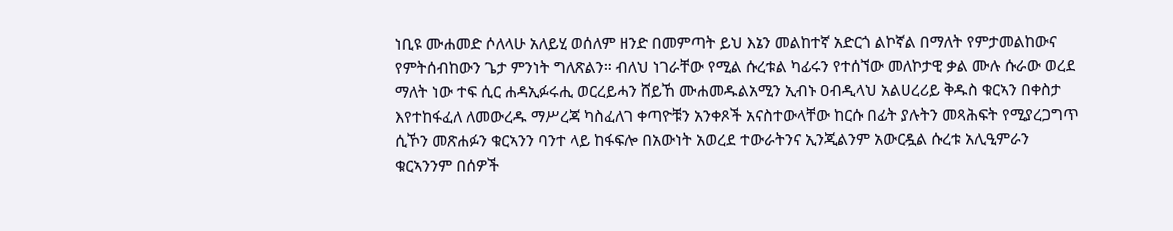ነቢዩ ሙሐመድ ሶለላሁ አለይሂ ወሰለም ዘንድ በመምጣት ይህ እኔን መልከተኛ አድርጎ ልኮኛል በማለት የምታመልከውና የምትሰብከውን ጌታ ምንነት ግለጽልን። ብለህ ነገራቸው የሚል ሱረቱል ካፊሩን የተሰኘው መለኮታዊ ቃል ሙሉ ሱራው ወረደ ማለት ነው ተፍ ሲር ሐዳኢፉሩሒ ወርረይሓን ሸይኸ ሙሐመዱልአሚን ኢብኑ ዐብዲላህ አልሀረሪይ ቅዱስ ቁርኣን በቀስታ እየተከፋፈለ ለመውረዱ ማሥረጃ ካስፈለገ ቀጣዮቹን አንቀጾች አናስተውላቸው ከርሱ በፊት ያሉትን መጻሕፍት የሚያረጋግጥ ሲኾን መጽሐፉን ቁርኣንን ባንተ ላይ ከፋፍሎ በአውነት አወረደ ተውራትንና ኢንጂልንም አውርዷል ሱረቱ አሊዒምራን ቁርኣንንም በሰዎች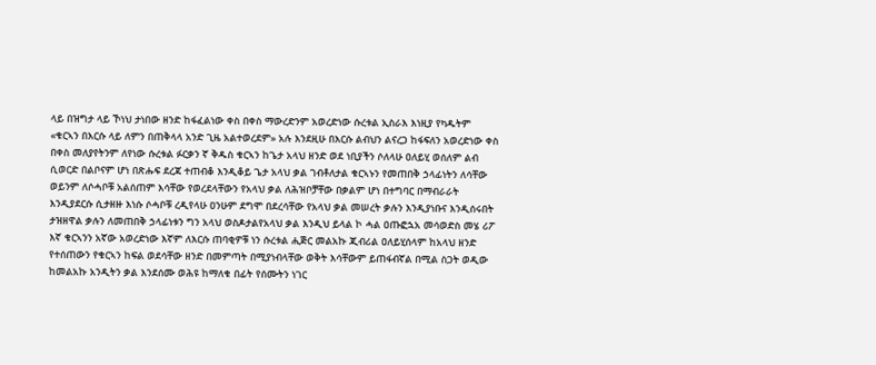ላይ በዝግታ ላይ ኾነህ ታነበው ዘንድ ከፋፈልነው ቀስ በቀስ ማውረድንም አወረድነው ሱረቱል ኢስራእ እነዚያ የካዱትም «ቁርኣን በእርሱ ላይ ለምን በጠቅላላ አንድ ጊዜ አልተወረደም» አሉ እንደዚሁ በእርሱ ልብህን ልናረጋ ከፋፍለን አወረድነው ቀስ በቀስ መለያየትንም ለየነው ሱረቱል ፉርቃን ኛ ቅዱስ ቁርኣን ከጌታ አላህ ዘንድ ወደ ነቢያችን ሶለላሁ ዐለይሂ ወሰለም ልብ ሲወርድ በልቦናም ሆነ በጽሑፍ ደረጃ ተጠብቆ እንዲቆይ ጌታ አላህ ቃል ገብቶለታል ቁርኣኑን የመጠበቅ ኃላፊነትን ለሳቸው ወይንም ለሶሓቦቹ አልሰጠም እሳቸው የወረደላቸውን የአላህ ቃል ለሕዝቦቻቸው በቃልም ሆነ በተግባር በማብራራት እንዲያደርሱ ሲታዘዙ እነሱ ሶሓቦቹ ረዲየላሁ ዐንሁም ደግሞ በደረሳቸው የአላህ ቃል መሠረት ቃሉን እንዲያነቡና እንዲሰሩበት ታዝዘዋል ቃሉን ለመጠበቅ ኃላፊነቱን ግን አላህ ወስዶታልየአላህ ቃል እንዲህ ይላል ኮ ሓል ዐጡፎኋአ መሳወድስ መሄ ሪፖ እኛ ቁርኣንን አኛው አወረድነው እኛም ለእርሱ ጠባቂዎቹ ነን ሱረቱል ሒጅር መልአኩ ጂብሪል ዐለይሂሰላም ከአላህ ዘንድ የተሰጠውን የቁርኣን ከፍል ወደሳቸው ዘንድ በመምጣት በሚያነብላቸው ወቅት እሳቸውም ይጠፋብኛል በሚል ስጋት ወዲው ከመልአኩ አንዲትን ቃል እንደሰሙ ወሕዩ ከማለቁ በፊት የሰሙትን ነገር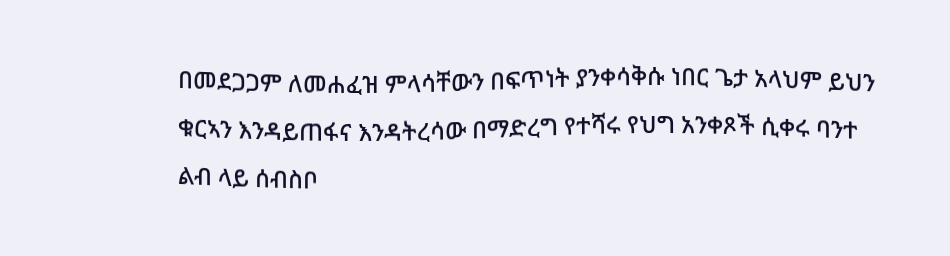በመደጋጋም ለመሐፈዝ ምላሳቸውን በፍጥነት ያንቀሳቅሱ ነበር ጌታ አላህም ይህን ቁርኣን እንዳይጠፋና እንዳትረሳው በማድረግ የተሻሩ የህግ አንቀጾች ሲቀሩ ባንተ ልብ ላይ ሰብስቦ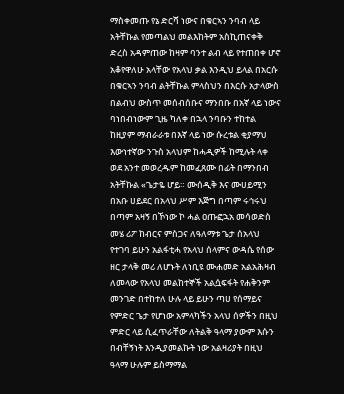ማስቀመጡ የኔ ድርሻ ነውና በቁርኣን ንባብ ላይ አትቸኩል የመጣልህ መልእከትም አስኪጠናቀቅ ድረስ አዳምጠው ከዛም ባንተ ልብ ላይ የተጠበቀ ሆኖ አቆየዋለሁ አላቸው የአላህ ቃል እንዲህ ይላል በአርሱ በቁርኣን ንባብ ልትቸኩል ምላስህን በእርሱ አታላውስ በልብህ ውስጥ መሰብሰቡና ማንበቡ በአኛ ላይ ነውና ባነበብነውም ጊዜ ካለቀ በኋላ ንባቡን ተከተል ከዚያም ማብራራቱ በእኛ ላይ ነው ሱረቱል ቂያማህ እውነተኛው ንጉስ አላህም ከሓዲዎች ከሚሉት ላቀ ወደ አንተ መወረዱም ከመፈጸሙ በፊት በማንበብ አትቸኩል «ጌታዬ ሆይ። ሙሰዲቅ እና ሙሀይሚን በአቡ ሀይደር በአላህ ሥም እጅግ በጣም ሩኅሩህ በጣም አዛኝ በኾነው ኮ ሓል ዐጡፎኋአ መሳወድስ መሄ ሪፖ ከብርና ምስጋና ለዓለማቱ ጌታ ሰአላህ የተገባ ይሁን አልፋቲሓ የአላህ ሰላምና ውዳሴ የሰው ዘር ታላቅ መሪ ለሆኑት ለነቢዩ ሙሐመድ አልአሕዛብ ለመላው የአላህ መልከተኞች አልሷፍፋት የሐቅንም መንገድ በተከተለ ሁሉ ላይ ይሁን ጣሀ የሰማይና የምድር ጌታ የሆነው አምላካችን አላህ ሰዎችን በዚህ ምድር ላይ ሲፈጥራቸው ለትልቅ ዓላማ ያውም እሱን በብቸኝነት እንዲያመልኩት ነው አልዛሪያት በዚህ ዓላማ ሁሉም ይስማማል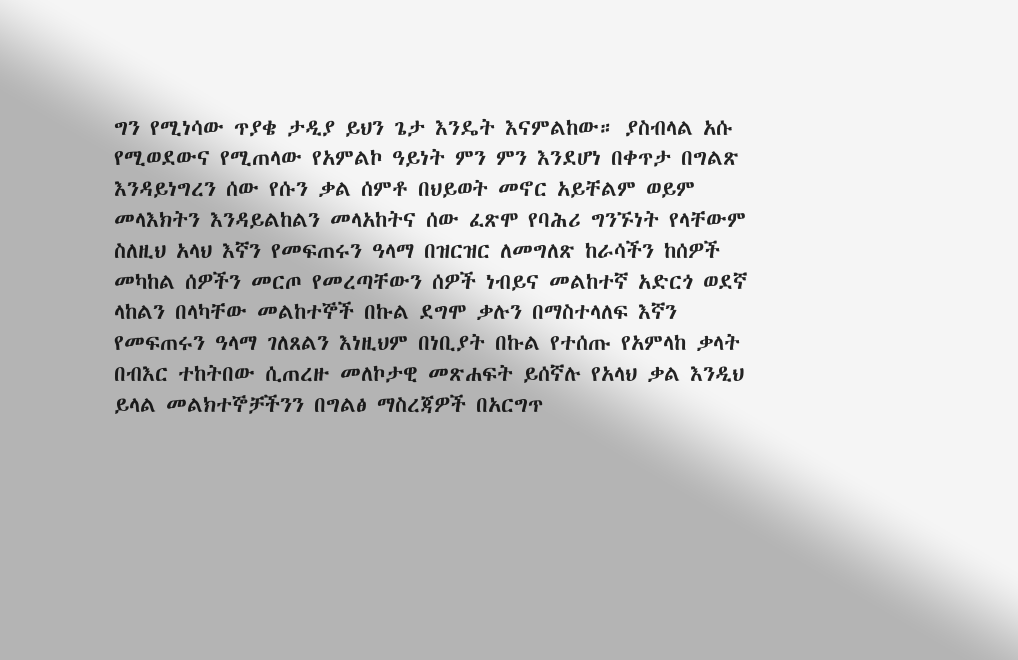ግን የሚነሳው ጥያቄ ታዲያ ይህን ጌታ እንዴት እናምልከው። ያስብላል አሱ የሚወደውና የሚጠላው የአምልኮ ዓይነት ምን ምን እንደሆነ በቀጥታ በግልጽ እንዳይነግረን ሰው የሱን ቃል ሰምቶ በህይወት መኖር አይቸልም ወይም መላእክትን እንዳይልከልን መላአከትና ሰው ፈጽሞ የባሕሪ ግንኙነት የላቸውም ስለዚህ አላህ እኛን የመፍጠሩን ዓላማ በዝርዝር ለመግለጽ ከራሳችን ከሰዎች መካከል ሰዎችን መርጦ የመረጣቸውን ሰዎች ነብይና መልከተኛ አድርጎ ወደኛ ላከልን በላካቸው መልከተኞች በኩል ደግሞ ቃሉን በማስተላለፍ እኛን የመፍጠሩን ዓላማ ገለጸልን እነዚህም በነቢያት በኩል የተሰጡ የአምላከ ቃላት በብእር ተከትበው ሲጠረዙ መለኮታዊ መጽሐፍት ይሰኛሉ የአላህ ቃል እንዲህ ይላል መልክተኞቻችንን በግልፅ ማስረጃዎች በአርግጥ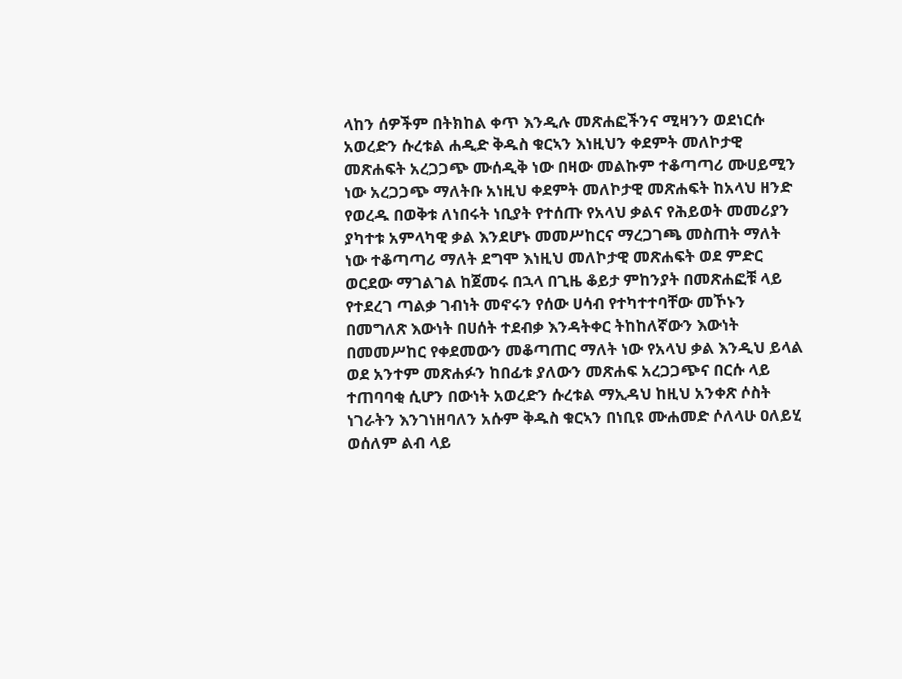ላከን ሰዎችም በትክከል ቀጥ እንዲሉ መጽሐፎችንና ሚዛንን ወደነርሱ አወረድን ሱረቱል ሐዲድ ቅዱስ ቁርኣን እነዚህን ቀደምት መለኮታዊ መጽሐፍት አረጋጋጭ ሙሰዲቅ ነው በዛው መልኩም ተቆጣጣሪ ሙሀይሚን ነው አረጋጋጭ ማለትቡ አነዚህ ቀደምት መለኮታዊ መጽሐፍት ከአላህ ዘንድ የወረዱ በወቅቱ ለነበሩት ነቢያት የተሰጡ የአላህ ቃልና የሕይወት መመሪያን ያካተቱ አምላካዊ ቃል እንደሆኑ መመሥከርና ማረጋገጫ መስጠት ማለት ነው ተቆጣጣሪ ማለት ደግሞ እነዚህ መለኮታዊ መጽሐፍት ወደ ምድር ወርደው ማገልገል ከጀመሩ በኋላ በጊዜ ቆይታ ምከንያት በመጽሐፎቹ ላይ የተደረገ ጣልቃ ገብነት መኖሩን የሰው ሀሳብ የተካተተባቸው መኾኑን በመግለጽ እውነት በሀሰት ተደብቃ እንዳትቀር ትከከለኛውን እውነት በመመሥከር የቀደመውን መቆጣጠር ማለት ነው የአላህ ቃል እንዲህ ይላል ወደ አንተም መጽሐፉን ከበፊቱ ያለውን መጽሐፍ አረጋጋጭና በርሱ ላይ ተጠባባቂ ሲሆን በውነት አወረድን ሱረቱል ማኢዳህ ከዚህ አንቀጽ ሶስት ነገራትን እንገነዘባለን አሱም ቅዱስ ቁርኣን በነቢዩ ሙሐመድ ሶለላሁ ዐለይሂ ወሰለም ልብ ላይ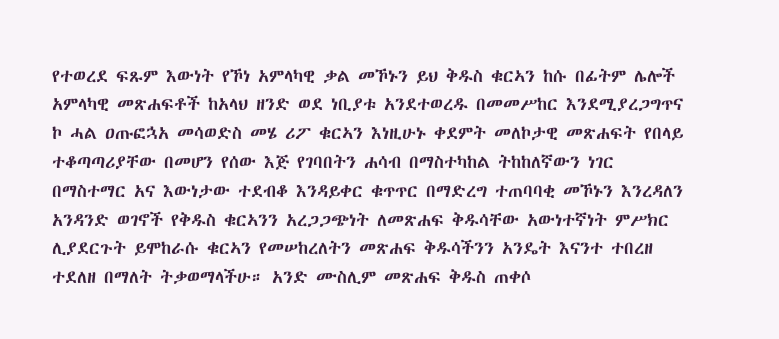የተወረደ ፍጹም እውነት የኾነ አምላካዊ ቃል መኾኑን ይህ ቅዱስ ቁርኣን ከሱ በፊትም ሌሎች አምላካዊ መጽሐፍቶች ከአላህ ዘንድ ወደ ነቢያቱ አንደተወረዱ በመመሥከር እንደሚያረጋግጥና ኮ ሓል ዐጡፎኋአ መሳወድስ መሄ ሪፖ ቁርኣን እነዚሁኑ ቀደምት መለኮታዊ መጽሐፍት የበላይ ተቆጣጣሪያቸው በመሆን የሰው እጅ የገባበትን ሐሳብ በማስተካከል ትከከለኛውን ነገር በማስተማር አና እውነታው ተደብቆ እንዳይቀር ቁጥጥር በማድረግ ተጠባባቂ መኾኑን እንረዳለን አንዳንድ ወገኖች የቅዱስ ቁርኣንን አረጋጋጭነት ለመጽሐፍ ቅዱሳቸው አውነተኛነት ምሥክር ሊያደርጉት ይሞከራሱ ቁርኣን የመሠከረለትን መጽሐፍ ቅዱሳችንን አንዴት እናንተ ተበረዘ ተደለዘ በማለት ትቃወማላችሁ። አንድ ሙስሊም መጽሐፍ ቅዱስ ጠቀሶ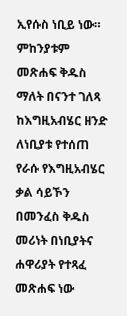ኢየሱስ ነቢይ ነው። ምከንያቱም መጽሐፍ ቅዱስ ማለት በናንተ ገለጻ ከእግዚአብሄር ዘንድ ለነቢያቱ የተሰጠ የራሱ የእግዚአብሄር ቃል ሳይኾን በመንፈስ ቅዱስ መሪነት በነቢያትና ሐዋሪያት የተጻፈ መጽሐፍ ነው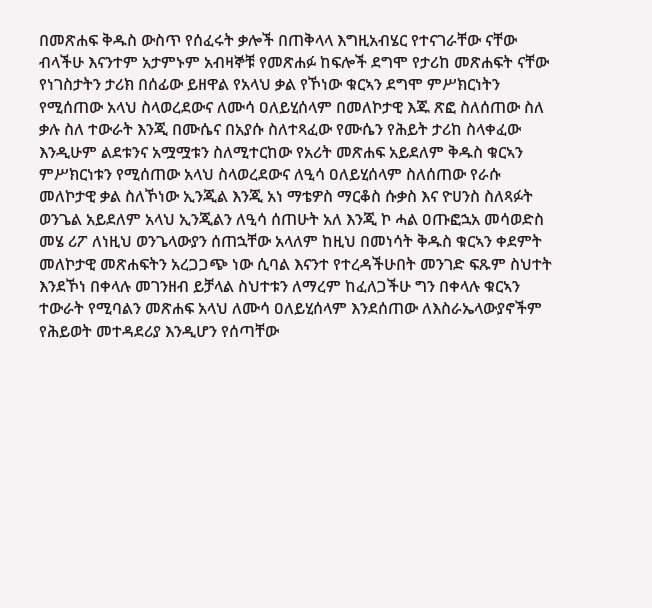በመጽሐፍ ቅዱስ ውስጥ የሰፈሩት ቃሎች በጠቅላላ እግዚአብሄር የተናገራቸው ናቸው ብላችሁ እናንተም አታምኑም አብዛኞቹ የመጽሐፉ ከፍሎች ደግሞ የታሪከ መጽሐፍት ናቸው የነገስታትን ታሪክ በሰፊው ይዘዋል የአላህ ቃል የኾነው ቁርኣን ደግሞ ምሥክርነትን የሚሰጠው አላህ ስላወረደውና ለሙሳ ዐለይሂሰላም በመለኮታዊ እጁ ጽፎ ስለሰጠው ስለ ቃሉ ስለ ተውራት እንጂ በሙሴና በአያሱ ስለተጻፈው የሙሴን የሕይት ታሪከ ስላቀፈው እንዲሁም ልደቱንና አሟሟቱን ስለሚተርከው የአሪት መጽሐፍ አይደለም ቅዱስ ቁርኣን ምሥክርነቱን የሚሰጠው አላህ ስላወረደውና ለዒሳ ዐለይሂሰላም ስለሰጠው የራሱ መለኮታዊ ቃል ስለኾነው ኢንጂል እንጂ አነ ማቴዎስ ማርቆስ ሱቃስ እና ዮሀንስ ስለጻፉት ወንጌል አይደለም አላህ ኢንጂልን ለዒሳ ሰጠሁት አለ እንጂ ኮ ሓል ዐጡፎኋአ መሳወድስ መሄ ሪፖ ለነዚህ ወንጌላውያን ሰጠኋቸው አላለም ከዚህ በመነሳት ቅዱስ ቁርኣን ቀደምት መለኮታዊ መጽሐፍትን አረጋጋጭ ነው ሲባል እናንተ የተረዳችሁበት መንገድ ፍጹም ስህተት እንደኾነ በቀላሉ መገንዘብ ይቻላል ስህተቱን ለማረም ከፈለጋችሁ ግን በቀላሉ ቁርኣን ተውራት የሚባልን መጽሐፍ አላህ ለሙሳ ዐለይሂሰላም እንደሰጠው ለእስራኤላውያኖችም የሕይወት መተዳደሪያ እንዲሆን የሰጣቸው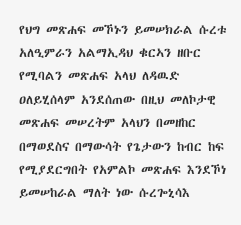የህግ መጽሐፍ መኾኑን ይመሠክራል ሱረቱ አለዒምራን አልማኢዳህ ቁርኣን ዘቡር የሚባልን መጽሐፍ አላህ ለዳዉድ ዐለይሂሰላም አንደሰጠው በዚህ መለኮታዊ መጽሐፍ መሠረትም አላህን በመዘከር በማወደስና በማውሳት የጌታውን ከብር ከፍ የሚያደርግበት የአምልኮ መጽሐፍ እንደኾነ ይመሠከራል ማለት ነው ሱረጐኒሳእ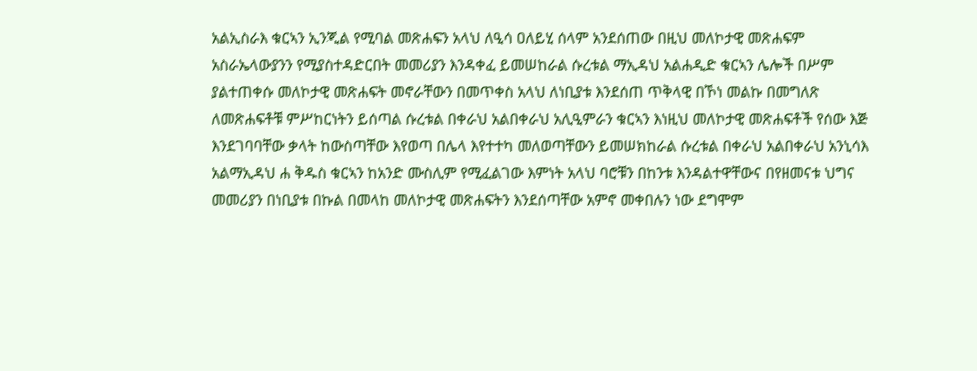አልኢስራእ ቁርኣን ኢንጂል የሚባል መጽሐፍን አላህ ለዒሳ ዐለይሂ ሰላም አንደሰጠው በዚህ መለኮታዊ መጽሐፍም አስራኤላውያንን የሚያስተዳድርበት መመሪያን እንዳቀፈ ይመሠከራል ሱረቱል ማኢዳህ አልሐዲድ ቁርኣን ሌሎች በሥም ያልተጠቀሱ መለኮታዊ መጽሐፍት መኖራቸውን በመጥቀስ አላህ ለነቢያቱ እንደሰጠ ጥቅላዊ በኾነ መልኩ በመግለጽ ለመጽሐፍቶቹ ምሥከርነትን ይሰጣል ሱረቱል በቀራህ አልበቀራህ አሊዒምራን ቁርኣን እነዚህ መለኮታዊ መጽሐፍቶች የሰው እጅ እንደገባባቸው ቃላት ከውስጣቸው እየወጣ በሌላ እየተተካ መለወጣቸውን ይመሠክከራል ሱረቱል በቀራህ አልበቀራህ አንኒሳእ አልማኢዳህ ሐ ቅዱስ ቁርኣን ከአንድ ሙስሊም የሚፈልገው እምነት አላህ ባሮቹን በከንቱ እንዳልተዋቸውና በየዘመናቱ ህግና መመሪያን በነቢያቱ በኩል በመላከ መለኮታዊ መጽሐፍትን እንደሰጣቸው አምኖ መቀበሉን ነው ደግሞም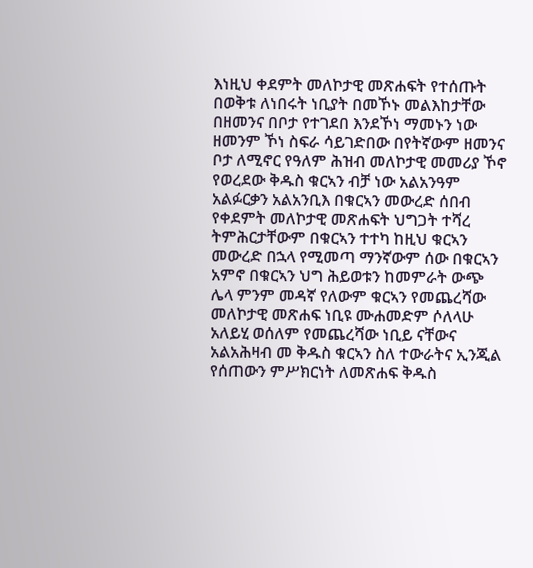እነዚህ ቀደምት መለኮታዊ መጽሐፍት የተሰጡት በወቅቱ ለነበሩት ነቢያት በመኾኑ መልእከታቸው በዘመንና በቦታ የተገደበ እንደኾነ ማመኑን ነው ዘመንም ኾነ ስፍራ ሳይገድበው በየትኛውም ዘመንና ቦታ ለሚኖር የዓለም ሕዝብ መለኮታዊ መመሪያ ኾኖ የወረደው ቅዱስ ቁርኣን ብቻ ነው አልአንዓም አልፉርቃን አልአንቢእ በቁርኣን መውረድ ሰበብ የቀደምት መለኮታዊ መጽሐፍት ህግጋት ተሻረ ትምሕርታቸውም በቁርኣን ተተካ ከዚህ ቁርኣን መውረድ በኋላ የሚመጣ ማንኛውም ሰው በቁርኣን አምኖ በቁርኣን ህግ ሕይወቱን ከመምራት ውጭ ሌላ ምንም መዳኛ የለውም ቁርኣን የመጨረሻው መለኮታዊ መጽሐፍ ነቢዩ ሙሐመድም ሶለላሁ አለይሂ ወሰለም የመጨረሻው ነቢይ ናቸውና አልአሕዛብ መ ቅዱስ ቁርኣን ስለ ተውራትና ኢንጂል የሰጠውን ምሥክርነት ለመጽሐፍ ቅዱስ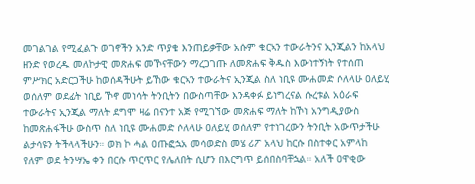መገልገል የሚፈልጉ ወገኖችን አንድ ጥያቄ እንጠይቃቸው አሱም ቁርኣን ተውራትንና ኢንጂልን ከአላህ ዘንድ የወረዱ መለኮታዊ መጽሐፍ መኾናቸውን ማረጋገጡ ለመጽሐፍ ቅዱስ እውነተኝነት የተሰጠ ምሥክር አድርጋችሁ ከወሰዳችሁት ይኸው ቁርኣን ተውራትና ኢንጂል ስለ ነቢዩ ሙሐመድ ሶለላሁ ዐለይሂ ወሰለም ወደፊት ነቢይ ኾኖ መነሳት ትንቢትን በውስጣቸው እንዳቀፉ ይነግረናል ሱረቱል አዕራፍ ተውራትና ኢንጂል ማለት ደግሞ ዛሬ በናንተ አጅ የሚገኘው መጽሐፍ ማለት ከኾነ አንግዲያውስ ከመጽሐፋችሁ ውስጥ ስለ ነቢዩ ሙሐመድ ሶለላሁ ዐለይሂ ወሰለም የተነገረውን ትንቢት አውጥታችሁ ልታሳዩን ትችላላችሁን። ወክ ኮ ሓል ዐጡፎኋአ መሳወድስ መሄ ሪፖ አላህ ከርሱ በስተቀር አምላከ የለም ወደ ትንሣኤ ቀን በርሱ ጥርጥር የሌለበት ሲሆን በእርግጥ ይሰበስባቸኋል። አለች ዐዋቂው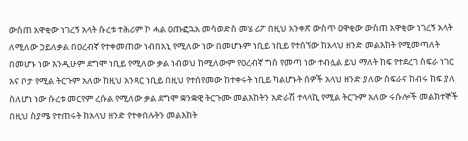ውስጠ አዋቂው ነገረኝ አላት ሱረቱ ተሕሪም ኮ ሓል ዐጡፎኋአ መሳወድስ መሄ ሪፖ በዚህ አንቀጽ ውስጥ ዐዋቂው ውስጠ አዋቂው ነገረኝ አላት ለሚለው ኃይለቃል በዐረብኛ የተቀመጠው ነብበአኒ የሚለው ነው በመሆኑም ነቢይ ነቢይ የተሰኘው ከአላህ ዘንድ መልእከት የሚመጣለት በመሆኑ ነው እንዲሁም ደግሞ ነቢይ የሚለው ቃል ነብወህ ከሚለውም የዐረብኛ ግስ የመጣ ነው ተብሏል ይህ ማለት ከፍ የተደረገ ስፍራ ነገር አና ቦታ የሚል ትርጉም አለው ከዚህ አንጻር ነቢይ በዚህ የተሰየመው ከተቀሩት ነቢይ ካልሆኑት ሰዎች አላህ ዘንድ ያለው ስፍራና ከብሩ ከፍ ያለ ስለሆነ ነው ሱረቱ መርየም ረሱል የሚለው ቃል ደግሞ ቋንቋዊ ትርጉሙ መልእከትን አድራሽ ተላላኪ የሚል ትርጉም አለው ሩሱሎች መልክተኞች በዚህ ስያሜ የተጠሩት ከአላህ ዘንድ የተቀበሉትን መልእከት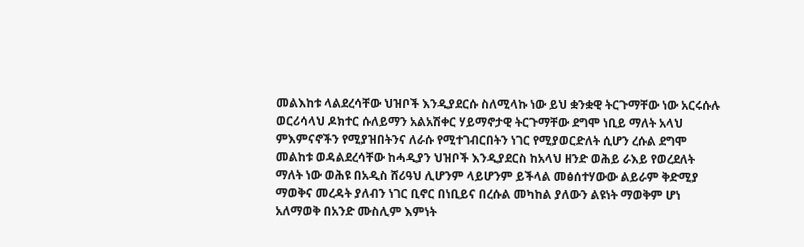መልእከቱ ላልደረሳቸው ህዝቦች እንዲያደርሱ ስለሚላኩ ነው ይህ ቋንቋዊ ትርጉማቸው ነው አርሩሱሉ ወርሪሳላህ ዶክተር ሱለይማን አልአሽቀር ሃይማኖታዊ ትርጉማቸው ደግሞ ነቢይ ማለት አላህ ምእምናኖችን የሚያዝበትንና ለራሱ የሚተገብርበትን ነገር የሚያወርድለት ሲሆን ረሱል ደግሞ መልከቱ ወዳልደረሳቸው ከሓዲያን ህዝቦች እንዲያደርስ ከአላህ ዘንድ ወሕይ ራእይ የወረደለት ማለት ነው ወሕዩ በአዲስ ሸሪዓህ ሊሆንም ላይሆንም ይችላል መፅሰተሃውው ልይራም ቅድሚያ ማወቅና መረዳት ያለብን ነገር ቢኖር በነቢይና በረሱል መካከል ያለውን ልዩነት ማወቅም ሆነ አለማወቅ በአንድ ሙስሊም እምነት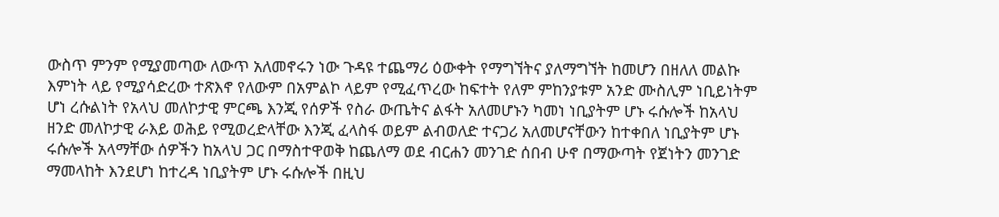ውስጥ ምንም የሚያመጣው ለውጥ አለመኖሩን ነው ጉዳዩ ተጨማሪ ዕውቀት የማግኘትና ያለማግኘት ከመሆን በዘለለ መልኩ እምነት ላይ የሚያሳድረው ተጽእኖ የለውም በአምልኮ ላይም የሚፈጥረው ከፍተት የለም ምከንያቱም አንድ ሙስሊም ነቢይነትም ሆነ ረሱልነት የአላህ መለኮታዊ ምርጫ እንጂ የሰዎች የስራ ውጤትና ልፋት አለመሆኑን ካመነ ነቢያትም ሆኑ ሩሱሎች ከአላህ ዘንድ መለኮታዊ ራእይ ወሕይ የሚወረድላቸው እንጂ ፈላስፋ ወይም ልብወለድ ተናጋሪ አለመሆናቸውን ከተቀበለ ነቢያትም ሆኑ ሩሱሎች አላማቸው ሰዎችን ከአላህ ጋር በማስተዋወቅ ከጨለማ ወደ ብርሐን መንገድ ሰበብ ሁኖ በማውጣት የጀነትን መንገድ ማመላከት እንደሆነ ከተረዳ ነቢያትም ሆኑ ሩሱሎች በዚህ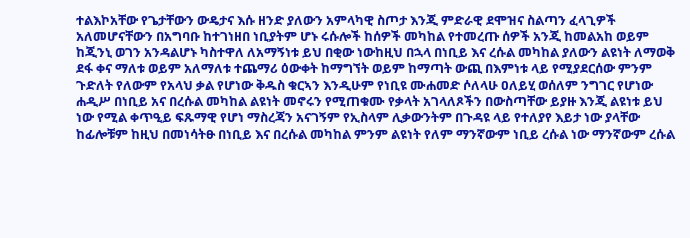ተልእኮአቸው የጌታቸውን ውዴታና እሱ ዘንድ ያለውን አምላካዊ ስጦታ እንጂ ምድራዊ ደሞዝና ስልጣን ፈላጊዎች አለመሆናቸውን በአግባቡ ከተገነዘበ ነቢያትም ሆኑ ሩሱሎች ከሰዎች መካከል የተመረጡ ሰዎች አንጂ ከመልአከ ወይም ከጂንኒ ወገን አንዳልሆኑ ካስተዋለ ለአማኝነቱ ይህ በቂው ነውከዚህ በኋላ በነቢይ እና ረሱል መካከል ያለውን ልዩነት ለማወቅ ደፋ ቀና ማለቱ ወይም አለማለቱ ተጨማሪ ዕውቀት ከማግኘት ወይም ከማጣት ውጪ በእምነቱ ላይ የሚያደርሰው ምንም ጉድለት የለውም የአላህ ቃል የሆነው ቅዱስ ቁርኣን እንዲሁም የነቢዩ ሙሐመድ ሶለላሁ ዐለይሂ ወሰለም ንግገር የሆነው ሐዲሥ በነቢይ አና በረሱል መካከል ልዩነት መኖሩን የሚጠቁሙ የቃላት አገላለጾችን በውስጣቸው ይያዙ እንጂ ልዩነቱ ይህ ነው የሚል ቀጥዒይ ፍጹማዊ የሆነ ማስረጃን አናገኝም የኢስላም ሊቃውንትም በጉዳዩ ላይ የተለያየ እይታ ነው ያላቸው ከፊሎቹም ከዚህ በመነሳትፁ በነቢይ እና በረሱል መካከል ምንም ልዩነት የለም ማንኛውም ነቢይ ረሱል ነው ማንኛውም ረሱል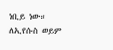ነቢይ ነው። ለኢየሱስ ወይም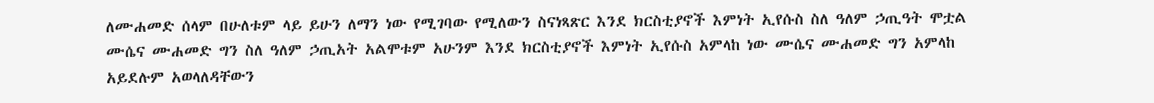ለሙሐመድ ሰላም በሁለቱም ላይ ይሁን ለማን ነው የሚገባው የሚለውን ስናነጻጽር እንደ ክርስቲያኖች እምነት ኢየሱስ ስለ ዓለም ኃጢዓት ሞቷል ሙሴና ሙሐመድ ግን ስለ ዓለም ኃጢአት አልሞቱም አሁንም እንደ ክርስቲያኖች እምነት ኢየሱስ አምላከ ነው ሙሴና ሙሐመድ ግን አምላከ አይደሉም አወላለዳቸውን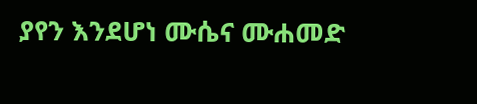ያየን እንደሆነ ሙሴና ሙሐመድ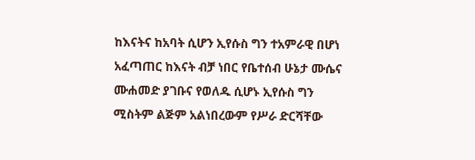ከእናትና ከአባት ሲሆን ኢየሱስ ግን ተአምራዊ በሆነ አፈጣጠር ከእናት ብቻ ነበር የቤተሰብ ሁኔታ ሙሴና ሙሐመድ ያገቡና የወለዱ ሲሆኑ ኢየሱስ ግን ሚስትም ልጅም አልነበረውም የሥራ ድርሻቸው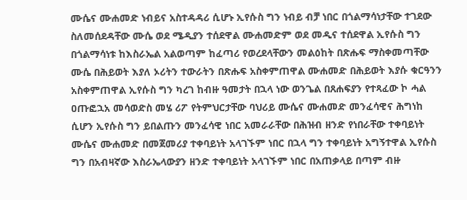ሙሴና ሙሐመድ ነብይና አስተዳዳሪ ሲሆኑ ኢየሱስ ግን ነብይ ብቻ ነበር በጎልማሳነታቸው ተገደው ስለመሰደዳቸው ሙሴ ወደ ሜዲያን ተሰደዋል ሙሐመድም ወደ መዲና ተሰደዋል ኢየሱስ ግን በጎልማሳነቱ ከእስራኤል አልወጣም ከፈጣሪ የወረደላቸውን መልዕከት በጽሑፍ ማስቀመጣቸው ሙሴ በሕይወት እያለ ኦሪትን ተውራትን በጽሑፍ አስቀምጠዋል ሙሐመድ በሕይወት እያሱ ቁርዓንን አስቀምጠዋል ኢየሱስ ግን ካረገ ከብዙ ዓመታት በኋላ ነው ወንጌል በጸሐፍያን የተጻፈው ኮ ሓል ዐጡፎኋአ መሳወድስ መሄ ሪፖ የትምህርታቸው ባህሪይ ሙሴና ሙሐመድ መንፈሳዊና ሕግነከ ሲሆን ኢየሱስ ግን ይበልጡን መንፈሳዊ ነበር አመራራቸው በሕዝብ ዘንድ የነበራቸው ተቀባይነት ሙሴና ሙሐመድ በመጀመሪያ ተቀባይነት አላገኙም ነበር በኋላ ግን ተቀባይነት አግኝተዋል ኢየሱስ ግን በአብዛኛው እስራኤላውያን ዘንድ ተቀባይነት አላገኙም ነበር በአጠቃላይ በጣም ብዙ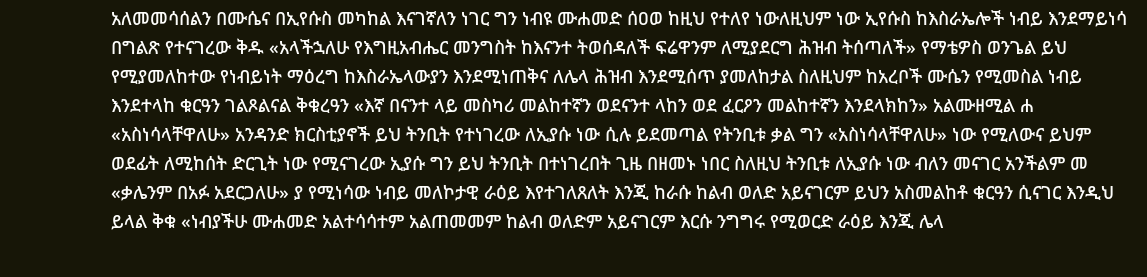አለመመሳሰልን በሙሴና በኢየሱስ መካከል እናገኛለን ነገር ግን ነብዩ ሙሐመድ ሰዐወ ከዚህ የተለየ ነውለዚህም ነው ኢየሱስ ከእስራኤሎች ነብይ እንደማይነሳ በግልጽ የተናገረው ቅዱ «አላችኋለሁ የእግዚአብሔር መንግስት ከእናንተ ትወሰዳለች ፍሬዋንም ለሚያደርግ ሕዝብ ትሰጣለች» የማቴዎስ ወንጌል ይህ የሚያመለከተው የነብይነት ማዕረግ ከእስራኤላውያን እንደሚነጠቅና ለሌላ ሕዝብ እንደሚሰጥ ያመለከታል ስለዚህም ከአረቦች ሙሴን የሚመስል ነብይ እንደተላከ ቁርዓን ገልጾልናል ቅቁረዓን «እኛ በናንተ ላይ መስካሪ መልከተኛን ወደናንተ ላከን ወደ ፈርዖን መልከተኛን እንደላክከን» አልሙዘሚል ሐ «አስነሳላቸዋለሁ» አንዳንድ ክርስቲያኖች ይህ ትንቢት የተነገረው ለኢያሱ ነው ሲሉ ይደመጣል የትንቢቱ ቃል ግን «አስነሳላቸዋለሁ» ነው የሚለውና ይህም ወደፊት ለሚከሰት ድርጊት ነው የሚናገረው ኢያሱ ግን ይህ ትንቢት በተነገረበት ጊዜ በዘመኑ ነበር ስለዚህ ትንቢቱ ለኢያሱ ነው ብለን መናገር አንችልም መ «ቃሌንም በአፉ አደርጋለሁ» ያ የሚነሳው ነብይ መለኮታዊ ራዕይ እየተገለጸለት እንጂ ከራሱ ከልብ ወለድ አይናገርም ይህን አስመልከቶ ቁርዓን ሲናገር እንዲህ ይላል ቅቁ «ነብያችሁ ሙሐመድ አልተሳሳተም አልጠመመም ከልብ ወለድም አይናገርም እርሱ ንግግሩ የሚወርድ ራዕይ እንጂ ሌላ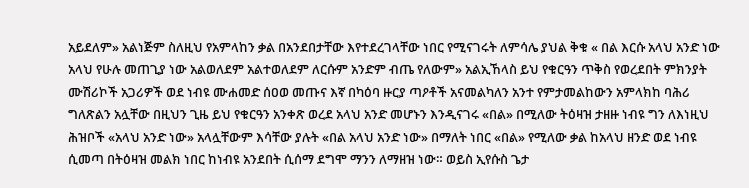አይደለም» አልነጅም ስለዚህ የአምላከን ቃል በአንደበታቸው እየተደረገላቸው ነበር የሚናገሩት ለምሳሌ ያህል ቅቁ « በል እርሱ አላህ አንድ ነው አላህ የሁሉ መጠጊያ ነው አልወለደም አልተወለደም ለርሱም አንድም ብጤ የለውም» አልኢኸላስ ይህ የቁርዓን ጥቅስ የወረደበት ምክንያት ሙሽሪኮች አጋሪዎች ወደ ነብዩ ሙሐመድ ሰዐወ መጡና እኛ በካዕባ ዙርያ ጣዖቶች አናመልካለን አንተ የምታመልከውን አምላክከ ባሕሪ ግለጽልን አሏቸው በዚህን ጊዜ ይህ የቁርዓን አንቀጽ ወረደ አላህ አንድ መሆኑን እንዲናገሩ «በል» በሚለው ትዕዛዝ ታዘዙ ነብዩ ግን ለእነዚህ ሕዝቦች «አላህ አንድ ነው» አላሏቸውም እሳቸው ያሉት «በል አላህ አንድ ነው» በማለት ነበር «በል» የሚለው ቃል ከአላህ ዘንድ ወደ ነብዩ ሲመጣ በትዕዛዝ መልክ ነበር ከነብዩ አንደበት ሲሰማ ደግሞ ማንን ለማዘዝ ነው። ወይስ ኢየሱስ ጌታ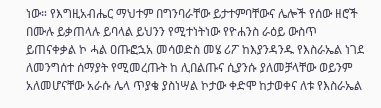ነው። የእግዚአብሔር ማህተም በግንባራቸው ይታተምባቸውና ሌሎች የሰው ዘሮች በሙሉ ይቃጠላሉ ይባላል ይህንን የሚተነትነው የዮሐንስ ራዕይ ውስጥ ይጠናቀቃል ኮ ሓል ዐጡፎኋአ መሳወድስ መሄ ሪፖ ከእያንዳንዱ የእስራኤል ነገደ ለመንግሰተ ሰማያት የሚመረጡት ከ ሊበልጡና ሲያንሱ ያለመቻላቸው ወይንም አለመሆናቸው አራሱ ሌላ ጥያቄ ያስነሣል ኮታው ቀድሞ ከታወቀና ለቱ የእስራኤል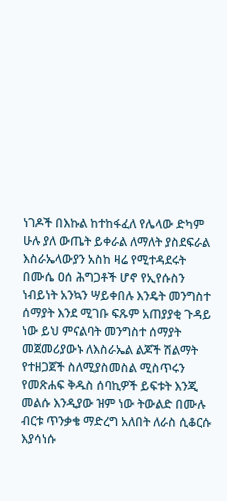ነገዶች በእኩል ከተከፋፈለ የሌላው ድካም ሁሉ ያለ ውጤት ይቀራል ለማለት ያስደፍራል እስራኤላውያን አስከ ዛሬ የሚተዳደሩት በሙሴ ዐሰ ሕግጋቶች ሆኖ የኢየሱስን ነብይነት አንኳን ሣይቀበሉ እንዴት መንግስተ ሰማያት እንደ ሚገቡ ፍጹም አጠያያቂ ጉዳይ ነው ይህ ምናልባት መንግስተ ሰማያት መጀመሪያውኑ ለእስራኤል ልጆች ሽልማት የተዘጋጀች ስለሚያስመስል ሚስጥሩን የመጽሐፍ ቅዱስ ሰባኪዎች ይፍቱት እንጂ መልሱ እንዲያው ዝም ነው ትውልድ በሙሉ ብርቱ ጥንቃቄ ማድረግ አለበት ለራስ ሲቆርሱ እያሳነሱ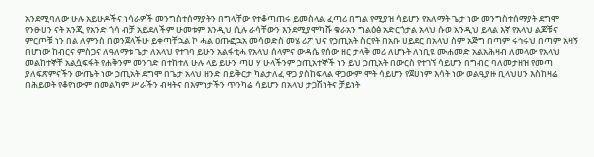አንደሚባለው ሁሉ አይሁዶችና ነሳራዎች መንግስተሰማያትን በግላቸው የተቆጣጠሩ ይመስላል ፈጣሪ በግል የሚያዝ ሳይሆን የአለማት ጌታ ነው መንግስተሰማያት ደግሞ የንፁሀን ናት አንጂ የአንድ ጎሳ ብቻ አይደለችም ሁመቱም እንዲህ ሲሉ ራሳቸውን እንደሚያሞካሹ ቁራአን ግልዕፅ አድርጎታል አላህ ሱወ አንዲህ ይላል እኛ የአላህ ልጆቹና ምርጦቹ ነን በል ለምንስ በወንጀላችሁ ይቀጣቸኋል ኮ ሓል ዐጡፎኋአ መሳወድስ መሄ ሪፖ ህና የኃጢአት ስርየት በአቡ ሀይደር በአላህ ስም አጅግ በጣም ሩኅሩህ በጣም አዛኝ በሆነው ከብርና ምስጋና ለዓለማቱ ጌታ ለአላህ የተገባ ይሁን አልፋቲሓ የአላህ ሰላምና ውዳሴ የሰው ዘር ታላቅ መሪ ለሆኑት ለነቢዩ ሙሐመድ አልአሕዛብ ለመላው የአላህ መልከተኞቸ አልሷፍፋት የሐቅንም መንገድ በተከተለ ሁሉ ላይ ይሁን ጣሀ ሃ ሁላችንም ኃጢአተኞች ነን ይህ ኃጢአት በውርስ የተገኘ ሳይሆን በግብር ባለመታዘዝ የመጣ ያለፍጽምናችን ውጤት ነው ኃጢአት ደግሞ በጌታ አላህ ዘንድ በይቅርታ ካልታለፈ ዋጋ ያስከፍላል ዋጋውም ሞት ሳይሆን የጀሀነም እሳት ነው ወልዒያዙ ቢላህሀን እስከዛሬ በሕይወት የቆየነውም በመልካም ሥራችን ብዛትና በእምነታችን ጥንካሬ ሳይሆን በአላህ ታጋሽነትና ቻይነት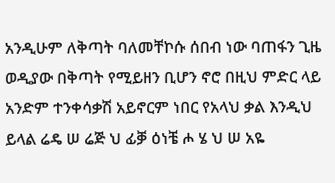አንዲሁም ለቅጣት ባለመቸኮሱ ሰበብ ነው ባጠፋን ጊዜ ወዲያው በቅጣት የሚይዘን ቢሆን ኖሮ በዚህ ምድር ላይ አንድም ተንቀሳቃሽ አይኖርም ነበር የአላህ ቃል እንዲህ ይላል ሬዴ ሠ ሬጅ ህ ፊቓ ዕነቼ ሖ ሄ ህ ሠ አዬ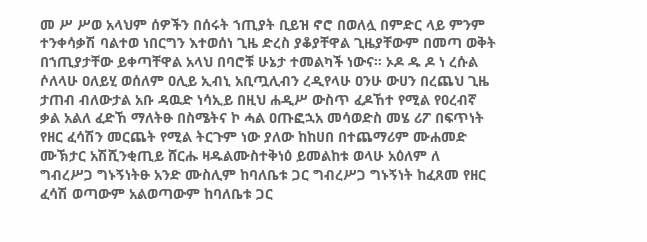መ ሥ ሥወ አላህም ሰዎችን በሰሩት ኀጢያት ቢይዝ ኖሮ በወለሏ በምድር ላይ ምንም ተንቀሳቃሽ ባልተወ ነበርግን እተወሰነ ጊዜ ድረስ ያቆያቸዋል ጊዜያቸውም በመጣ ወቅት በኀጢያታቸው ይቀጣቸዋል አላህ በባሮቹ ሁኔታ ተመልካች ነውና። ኦዶ ዱ ዶ ነ ረሱል ሶለላሁ ዐለይሂ ወሰለም ዐሊይ ኢብኒ አቢጧሊብን ረዲየላሁ ዐንሁ ውሀን በረጨህ ጊዜ ታጠብ ብለውታል አቡ ዳዉድ ነሳኢይ በዚህ ሐዲሥ ውስጥ ፈዶኸተ የሚል የዐረብኛ ቃል አልለ ፈድኸ ማለትፁ በስሜትና ኮ ሓል ዐጡፎኋአ መሳወድስ መሄ ሪፖ በፍጥነት የዘር ፈሳሽን መርጨት የሚል ትርጉም ነው ያለው ከከሀበ በተጨማሪም ሙሐመድ ሙኽታር አሽሺንቂጢይ ሸርሑ ዛዱልሙስተቅነዕ ይመልከቱ ወላሁ አዕለም ለ ግብረሥጋ ግኑኝነትፁ አንድ ሙስሊም ከባለቤቱ ጋር ግብረሥጋ ግኑኝነት ከፈጸመ የዘር ፈሳሽ ወጣውም አልወጣውም ከባለቤቱ ጋር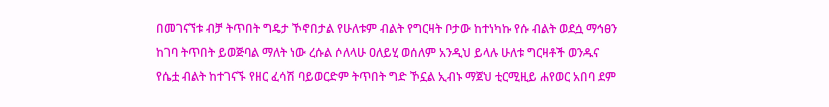በመገናኘቱ ብቻ ትጥበት ግዴታ ኾኖበታል የሁለቱም ብልት የግርዛት ቦታው ከተነካኩ የሱ ብልት ወደሷ ማኅፀን ከገባ ትጥበት ይወጅባል ማለት ነው ረሱል ሶለላሁ ዐለይሂ ወሰለም አንዲህ ይላሉ ሁለቱ ግርዛቶች ወንዱና የሴቷ ብልት ከተገናኙ የዘር ፈሳሽ ባይወርድም ትጥበት ግድ ኾኗል ኢብኑ ማጀህ ቲርሚዚይ ሐየወር አበባ ደም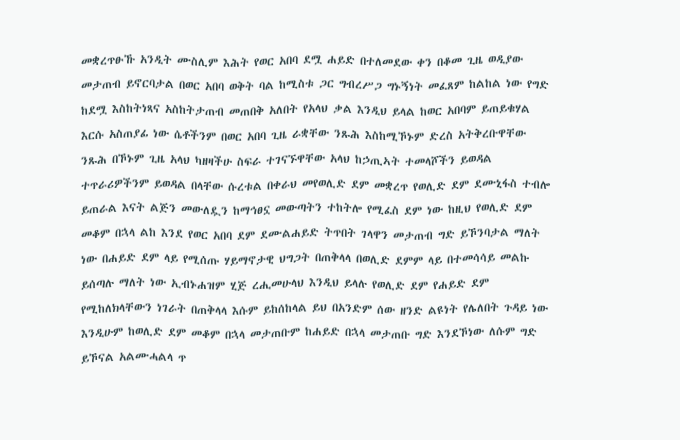መቋረጥፁኹ አንዲት ሙስሊም እሕት የወር አበባ ደሟ ሐይድ በተለመደው ቀን በቆመ ጊዜ ወዲያው መታጠብ ይኖርባታል በወር አበባ ወቅት ባል ከሚስቱ ጋር ግብረሥጋ ግኑኝነት መፈጸም ከልከል ነው የግድ ከደሟ እስከትነጻና አስከትታጠብ መጠበቅ አለበት የአላህ ቃል እንዲህ ይላል ከወር አበባም ይጠይቁሃል እርሱ አስጠያፊ ነው ሴቶችንም በወር አበባ ጊዜ ራቋቸው ንጹሕ እስከሚኾኑም ድረስ አትቅረቡዋቸው ንጹሕ በኾኑም ጊዜ አላህ ካዘዛችሁ ስፍራ ተገናኙዋቸው አላህ ከኃጢኣት ተመላሾችን ይወዳል ተጥራሪዎችንም ይወዳል በላቸው ሱረቱል በቀራህ መየወሊድ ደም መቋረጥ የወሊድ ደም ደሙኒፋስ ተብሎ ይጠራል እናት ልጅን መውለዷን ከማኅፀኗ መውጣትን ተከትሎ የሚፈስ ደም ነው ከዚህ የወሊድ ደም መቆም በኋላ ልከ እንደ የወር አበባ ደም ደሙልሐይድ ትጥበት ገላዋን መታጠብ ግድ ይኾንባታል ማለት ነው በሐይድ ደም ላይ የሚሰጡ ሃይማኖታዊ ህግጋት በጠቅላላ በወሊድ ደምም ላይ በተመሳሳይ መልኩ ይሰጣሉ ማለት ነው ኢብኑሐዝም ሂጅ ረሒመሁላህ እንዲህ ይላሉ የወሊድ ደም የሐይድ ደም የሚከለክላቸውን ነገራት በጠቅላላ እሱም ይከሰከላል ይህ በአንድም ሰው ዘንድ ልዩነት የሌለበት ጉዳይ ነው እንዲሁም ከወሊድ ደም መቆም በኋላ መታጠቡም ከሐይድ በኋላ መታጠቡ ግድ እንደኾነው ለሱም ግድ ይኾናል አልሙሓልላ ጥ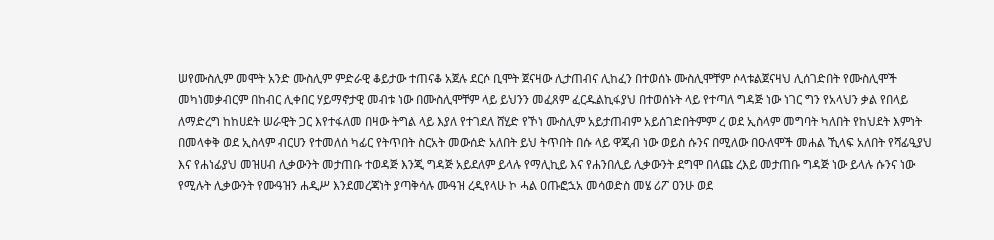ሠየሙስሊም መሞት አንድ ሙስሊም ምድራዊ ቆይታው ተጠናቆ አጀሉ ደርሶ ቢሞት ጀናዛው ሊታጠብና ሊከፈን በተወሰኑ ሙስሊሞቸም ሶላቱልጀናዛህ ሊሰገድበት የሙስሊሞች መካነመቃብርም በከብር ሊቀበር ሃይማኖታዊ መብቱ ነው በሙስሊሞቸም ላይ ይህንን መፈጸም ፈርዱልኪፋያህ በተወሰኑት ላይ የተጣለ ግዳጅ ነው ነገር ግን የአላህን ቃል የበላይ ለማድረግ ከከሀደት ሠራዊት ጋር እየተፋለመ በዛው ትግል ላይ እያለ የተገደለ ሸሂድ የኾነ ሙስሊም አይታጠብም አይሰገድበትምም ረ ወደ ኢስላም መግባት ካለበት የከህደት እምነት በመላቀቅ ወደ ኢስላም ብርሀን የተመለሰ ካፊር የትጥበት ስርአት መውሰድ አለበት ይህ ትጥበት በሱ ላይ ዋጂብ ነው ወይስ ሱንና በሚለው በዑለሞች መሐል ኺላፍ አለበት የሻፊዒያህ እና የሐነፊያህ መዝሀብ ሊቃውንት መታጠቡ ተወዳጅ እንጂ ግዳጅ አይደለም ይላሉ የማሊኪይ እና የሐንበሊይ ሊቃውንት ደግሞ በላጩ ረእይ መታጠቡ ግዳጅ ነው ይላሉ ሱንና ነው የሚሉት ሊቃውንት የሙዓዝን ሐዲሥ እንደመረጃነት ያጣቅሳሉ ሙዓዝ ረዲየላሁ ኮ ሓል ዐጡፎኋአ መሳወድስ መሄ ሪፖ ዐንሁ ወደ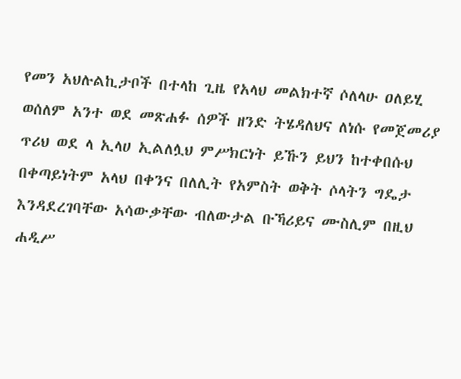የመን አህሉልኪታቦች በተላከ ጊዜ የአላህ መልክተኛ ሶለላሁ ዐለይሂ ወሰለም አንተ ወደ መጽሐፉ ሰዎች ዘንድ ትሄዳለህና ለነሱ የመጀመሪያ ጥሪህ ወደ ላ ኢላሀ ኢልለሏህ ምሥክርነት ይኹን ይህን ከተቀበሱህ በቀጣይነትም አላህ በቀንና በለሊት የአምስት ወቅት ሶላትን ግዴታ እንዳደረገባቸው አሳውቃቸው ብለውታል ቡኻሪይና ሙስሊም በዚህ ሐዲሥ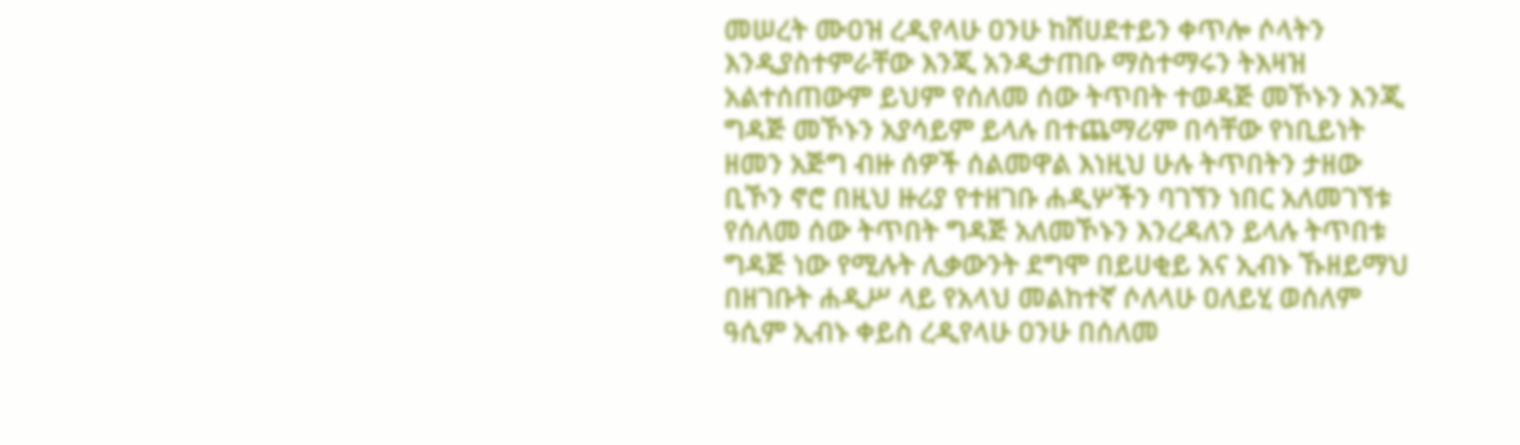መሠረት ሙዐዝ ረዲየላሁ ዐንሁ ከሸሀደተይን ቀጥሎ ሶላትን እንዲያስተምራቸው እንጂ አንዲታጠቡ ማስተማሩን ትእዛዝ አልተሰጠውም ይህም የሰለመ ሰው ትጥበት ተወዳጅ መኾኑን እንጂ ግዳጅ መኾኑን አያሳይም ይላሉ በተጨማሪም በሳቸው የነቢይነት ዘመን አጅግ ብዙ ሰዎች ሰልመዋል እነዚህ ሁሉ ትጥበትን ታዘው ቢኾን ኖሮ በዚህ ዙሪያ የተዘገቡ ሐዲሦችን ባገኘን ነበር አለመገኘቱ የሰለመ ሰው ትጥበት ግዳጅ አለመኾኑን እንረዳለን ይላሉ ትጥበቱ ግዳጅ ነው የሚሉት ሊቃውንት ደግሞ በይሀቂይ አና ኢብኑ ኹዘይማህ በዘገቡት ሐዲሥ ላይ የአላህ መልከተኛ ሶለላሁ ዐለይሂ ወሰለም ዓሲም ኢብኑ ቀይስ ረዲየላሁ ዐንሁ በሰለመ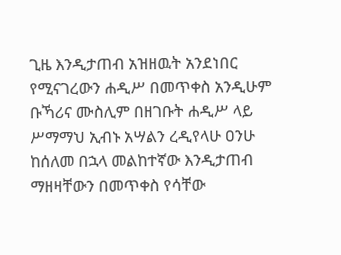ጊዜ እንዲታጠብ አዝዘዉት አንደነበር የሚናገረውን ሐዲሥ በመጥቀስ አንዲሁም ቡኻሪና ሙስሊም በዘገቡት ሐዲሥ ላይ ሥማማህ ኢብኑ አሣልን ረዲየላሁ ዐንሁ ከሰለመ በኋላ መልከተኛው እንዲታጠብ ማዘዛቸውን በመጥቀስ የሳቸው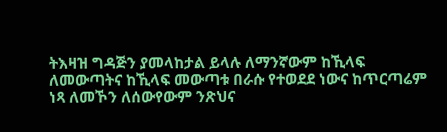ትእዛዝ ግዳጅን ያመላከታል ይላሉ ለማንኛውም ከኺላፍ ለመውጣትና ከኺላፍ መውጣቱ በራሱ የተወደደ ነውና ከጥርጣሬም ነጻ ለመኾን ለሰውየውም ንጽህና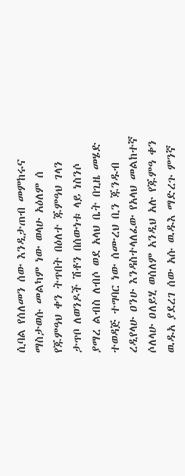ሲባል የሰለመን ሰው እንዲታጠብ መምከሩና ማስታወሱ መልካም ነው ወላሁ አዕለም ሰ የጁምዓህ ቀን ትጥበት በዕለተ ጁምዓህ ገላን ታጥቦ ለወንዶች ሽቶን በሰውነቱ ላይ ነስንሶ ያማረ ልብስ ለብሶ ወደ አላህ ቤት በጊዜ መሄድ ተወዳጅ ተግባር ነው ሰሙረህ ቢን ጁንዱብ ረዲየላሁ ዐንሁ እንዳስተላለፈው የአላህ መልከተኛ ሶለላሁ ዐለይሂ ወሰለም አንዲህ አሉ የጁምዓ ቀን ዉዱአ ያደረገ ሰው አሱ ዉዱእ ማድረጉ ምንኛ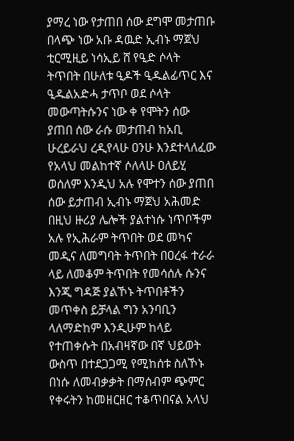ያማረ ነው የታጠበ ሰው ደግሞ መታጠቡ በላጭ ነው አቡ ዳዉድ ኢብኑ ማጀህ ቲርሚዚይ ነሳኢይ ሸ የዒድ ሶላት ትጥበት በሁለቱ ዒዶች ዒዱልፊጥር እና ዒዱልአድሓ ታጥቦ ወደ ሶላት መውጣትሱንና ነው ቀ የሞትን ሰው ያጠበ ሰው ራሱ መታጠብ ከአቢ ሁረይራህ ረዲየላሁ ዐንሁ እንደተላለፈው የአላህ መልከተኛ ሶለላሁ ዐለይሂ ወሰለም እንዲህ አሉ የሞተን ሰው ያጠበ ሰው ይታጠብ ኢብኑ ማጀህ አሕመድ በዚህ ዙሪያ ሌሎች ያልተነሱ ነጥቦችም አሉ የኢሕራም ትጥበት ወደ መካና መዲና ለመግባት ትጥበት በዐረፋ ተራራ ላይ ለመቆም ትጥበት የመሳሰሉ ሱንና እንጂ ግዳጅ ያልኾኑ ትጥበቶችን መጥቀስ ይቻላል ግን አንባቢን ላለማድከም እንዲሁም ከላይ የተጠቀሱት በአብዛኛው በኛ ህይወት ውስጥ በተደጋጋሚ የሚከሰቱ ስለኾኑ በነሱ ለመብቃቃት በማሰብም ጭምር የቀሩትን ከመዘርዘር ተቆጥበናል አላህ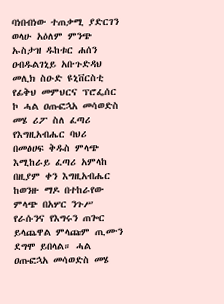ባነበብነው ተጠቃሚ ያድርገን ወላሁ አዕለም ምንጭ ኡስታዝ ዱከቱር ሐሰን ዐብዱልገኒይ አቡጉድዳህ መሊክ ስዑድ ዩኒቨርስቲ የፊቅህ መምህርና ፕሮፌሰር ኮ ሓል ዐጡፎኋአ መሳወድስ መሄ ሪፖ ስለ ፈጣሪ የእግዚአብሔር ባህሪ በመፅሀፍ ቅዱስ ምላጭ እሚከራይ ፈጣሪ አምላከ በዚያም ቀን እግዚአብሔር ከወንዙ ማዶ በተከራየው ምላጭ በአሦር ንጉሥ የራሱንና የእግሩን ጠጐር ይላጨዋል ምላጩም ጢሙን ደግሞ ይበላል። ሓል ዐጡፎኋአ መሳወድስ መሄ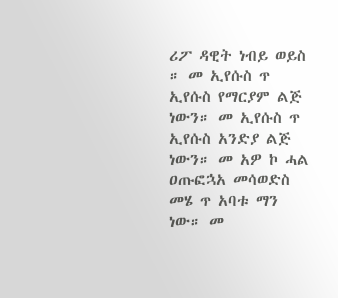ሪፖ ዳዊት ነብይ ወይስ ። መ ኢየሱስ ጥ ኢየሱስ የማርያም ልጅ ነውን። መ ኢየሱስ ጥ ኢየሱስ አንድያ ልጅ ነውን። መ አዎ ኮ ሓል ዐጡፎኋአ መሳወድስ መሄ ጥ አባቱ ማን ነው። መ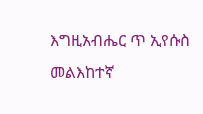እግዚአብሔር ጥ ኢየሱስ መልእከተኛ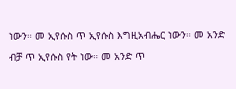ነውን። መ ኢየሱስ ጥ ኢየሱስ እግዚአብሔር ነውን። መ አንድ ብቻ ጥ ኢየሱስ የት ነው። መ አንድ ጥ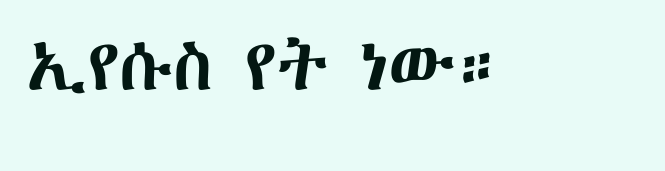ኢየሱስ የት ነው።